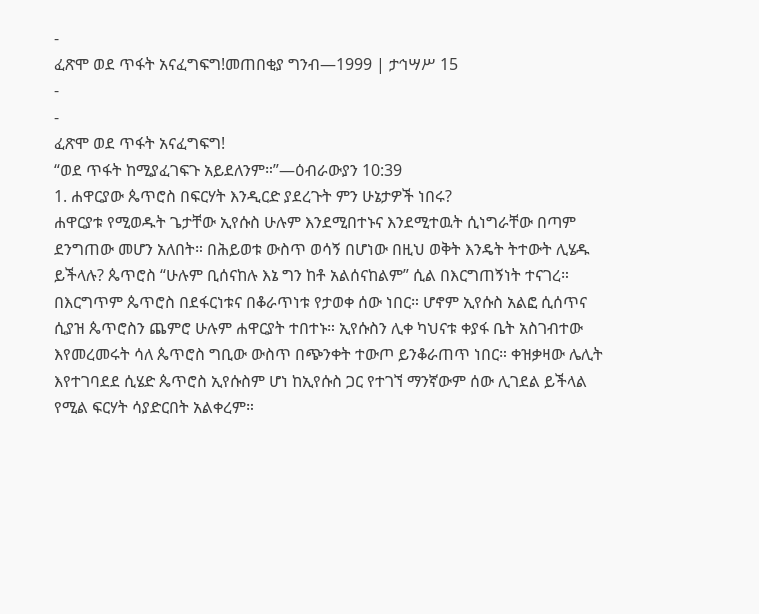-
ፈጽሞ ወደ ጥፋት አናፈግፍግ!መጠበቂያ ግንብ—1999 | ታኅሣሥ 15
-
-
ፈጽሞ ወደ ጥፋት አናፈግፍግ!
“ወደ ጥፋት ከሚያፈገፍጉ አይደለንም።”—ዕብራውያን 10:39
1. ሐዋርያው ጴጥሮስ በፍርሃት እንዲርድ ያደረጉት ምን ሁኔታዎች ነበሩ?
ሐዋርያቱ የሚወዱት ጌታቸው ኢየሱስ ሁሉም እንደሚበተኑና እንደሚተዉት ሲነግራቸው በጣም ደንግጠው መሆን አለበት። በሕይወቱ ውስጥ ወሳኝ በሆነው በዚህ ወቅት እንዴት ትተውት ሊሄዱ ይችላሉ? ጴጥሮስ “ሁሉም ቢሰናከሉ እኔ ግን ከቶ አልሰናከልም” ሲል በእርግጠኝነት ተናገረ። በእርግጥም ጴጥሮስ በደፋርነቱና በቆራጥነቱ የታወቀ ሰው ነበር። ሆኖም ኢየሱስ አልፎ ሲሰጥና ሲያዝ ጴጥሮስን ጨምሮ ሁሉም ሐዋርያት ተበተኑ። ኢየሱስን ሊቀ ካህናቱ ቀያፋ ቤት አስገብተው እየመረመሩት ሳለ ጴጥሮስ ግቢው ውስጥ በጭንቀት ተውጦ ይንቆራጠጥ ነበር። ቀዝቃዛው ሌሊት እየተገባደደ ሲሄድ ጴጥሮስ ኢየሱስም ሆነ ከኢየሱስ ጋር የተገኘ ማንኛውም ሰው ሊገደል ይችላል የሚል ፍርሃት ሳያድርበት አልቀረም።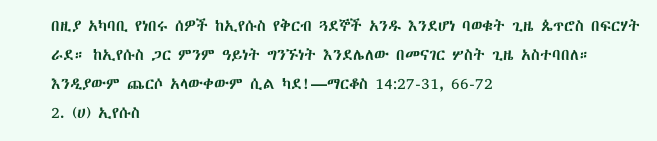በዚያ አካባቢ የነበሩ ሰዎች ከኢየሱስ የቅርብ ጓደኞች አንዱ እንደሆነ ባወቁት ጊዜ ጴጥሮስ በፍርሃት ራደ። ከኢየሱስ ጋር ምንም ዓይነት ግንኙነት እንደሌለው በመናገር ሦስት ጊዜ አስተባበለ። እንዲያውም ጨርሶ አላውቀውም ሲል ካደ!—ማርቆስ 14:27-31, 66-72
2. (ሀ) ኢየሱስ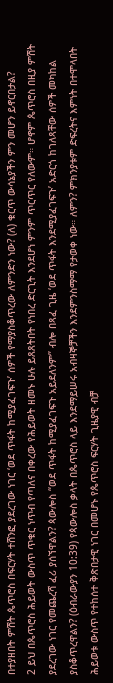በተያዘበት ምሽት ጴጥሮስ በፍርሃት ተሸንፎ ያደረገው ነገር ‘ወደ ጥፋት ከሚያፈገፍጉ’ ሰዎች የማያስቆጥረው ለምንድን ነው? (ለ) ቁርጥ ውሳኔያችን ምን መሆን ይኖርበታል?
2 ይህ በጴጥሮስ ሕይወት ውስጥ ጥቁር ነጥብ የጣለና በቀረው የሕይወት ዘመኑ ሁሉ ይጸጸትበት የነበረ ድርጊት እንደሆነ ምንም ጥርጥር የለውም። ሆኖም ጴጥሮስ በዚያ ምሽት ያደረገው ነገር የመጨረሻ ፈሪ ያሰኘዋልን? ጳውሎስ “ወደ ጥፋት ከሚያፈገፍጉ አይደለንም” ብሎ በጻፈ ጊዜ ‘ወደ ጥፋት እንደሚያፈገፍጉ’ አድርጎ ከገለጻቸው ሰዎች መካከል ያስቆጥረዋልን? (ዕብራውያን 10:39) የጳውሎስ ቃላት በጴጥሮስ ላይ እንደማይሠሩ አብዛኞቻችን እንደምንስማማ የታወቀ ነው። ለምን? ምክንያቱም ድፍረትና እምነት በተሞላበት ሕይወቱ ውስጥ የተከሰተ ቅጽበታዊ ነገር በመሆኑ የጴጥሮስ ፍርሃት ጊዜያዊ ብቻ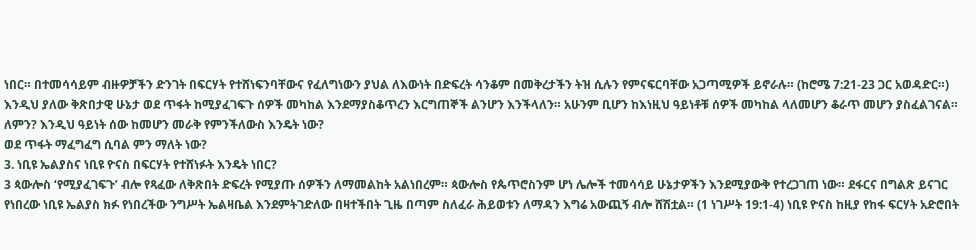ነበር። በተመሳሳይም ብዙዎቻችን ድንገት በፍርሃት የተሸነፍንባቸውና የፈለግነውን ያህል ለእውነት በድፍረት ሳንቆም በመቅረታችን ትዝ ሲሉን የምናፍርባቸው አጋጣሚዎች ይኖራሉ። (ከሮሜ 7:21-23 ጋር አወዳድር።) እንዲህ ያለው ቅጽበታዊ ሁኔታ ወደ ጥፋት ከሚያፈገፍጉ ሰዎች መካከል እንደማያስቆጥረን እርግጠኞች ልንሆን እንችላለን። አሁንም ቢሆን ከእነዚህ ዓይነቶቹ ሰዎች መካከል ላለመሆን ቆራጥ መሆን ያስፈልገናል። ለምን? እንዲህ ዓይነት ሰው ከመሆን መራቅ የምንችለውስ እንዴት ነው?
ወደ ጥፋት ማፈግፈግ ሲባል ምን ማለት ነው?
3. ነቢዩ ኤልያስና ነቢዩ ዮናስ በፍርሃት የተሸነፉት እንዴት ነበር?
3 ጳውሎስ ‘የሚያፈገፍጉ’ ብሎ የጻፈው ለቅጽበት ድፍረት የሚያጡ ሰዎችን ለማመልከት አልነበረም። ጳውሎስ የጴጥሮስንም ሆነ ሌሎች ተመሳሳይ ሁኔታዎችን እንደሚያውቅ የተረጋገጠ ነው። ደፋርና በግልጽ ይናገር የነበረው ነቢዩ ኤልያስ ክፉ የነበረችው ንግሥት ኤልዛቤል እንደምትገድለው በዛተችበት ጊዜ በጣም ስለፈራ ሕይወቱን ለማዳን እግሬ አውጪኝ ብሎ ሸሽቷል። (1 ነገሥት 19:1-4) ነቢዩ ዮናስ ከዚያ የከፋ ፍርሃት አድሮበት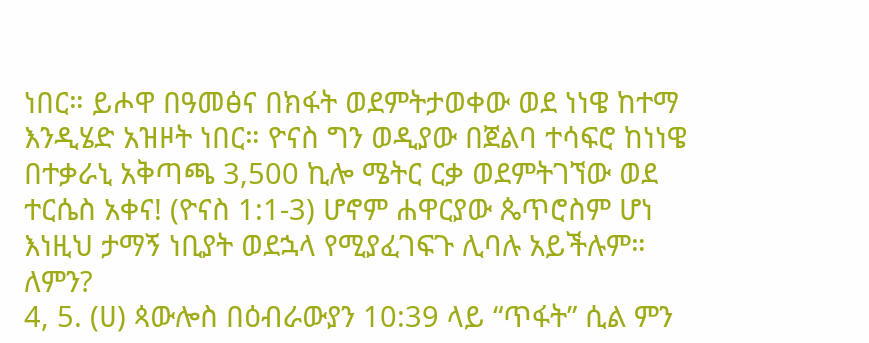ነበር። ይሖዋ በዓመፅና በክፋት ወደምትታወቀው ወደ ነነዌ ከተማ እንዲሄድ አዝዞት ነበር። ዮናስ ግን ወዲያው በጀልባ ተሳፍሮ ከነነዌ በተቃራኒ አቅጣጫ 3,500 ኪሎ ሜትር ርቃ ወደምትገኘው ወደ ተርሴስ አቀና! (ዮናስ 1:1-3) ሆኖም ሐዋርያው ጴጥሮስም ሆነ እነዚህ ታማኝ ነቢያት ወደኋላ የሚያፈገፍጉ ሊባሉ አይችሉም። ለምን?
4, 5. (ሀ) ጳውሎስ በዕብራውያን 10:39 ላይ “ጥፋት” ሲል ምን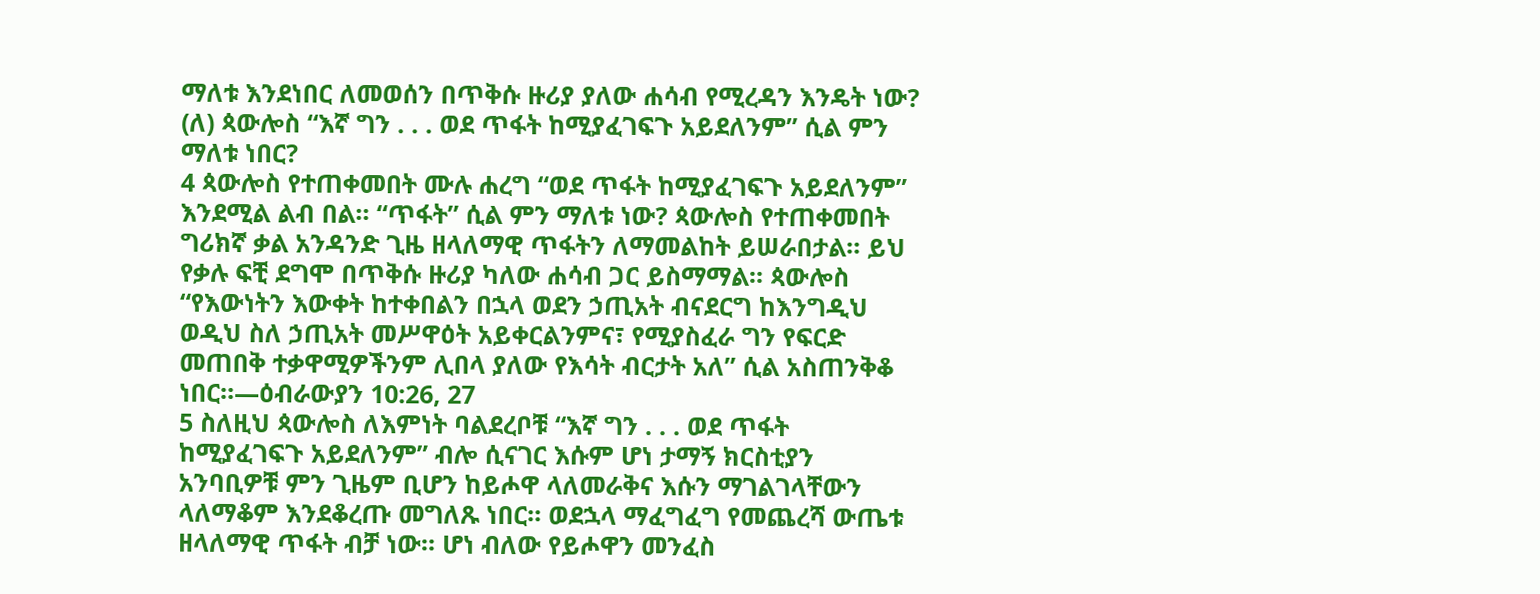ማለቱ እንደነበር ለመወሰን በጥቅሱ ዙሪያ ያለው ሐሳብ የሚረዳን እንዴት ነው? (ለ) ጳውሎስ “እኛ ግን . . . ወደ ጥፋት ከሚያፈገፍጉ አይደለንም” ሲል ምን ማለቱ ነበር?
4 ጳውሎስ የተጠቀመበት ሙሉ ሐረግ “ወደ ጥፋት ከሚያፈገፍጉ አይደለንም” እንደሚል ልብ በል። “ጥፋት” ሲል ምን ማለቱ ነው? ጳውሎስ የተጠቀመበት ግሪክኛ ቃል አንዳንድ ጊዜ ዘላለማዊ ጥፋትን ለማመልከት ይሠራበታል። ይህ የቃሉ ፍቺ ደግሞ በጥቅሱ ዙሪያ ካለው ሐሳብ ጋር ይስማማል። ጳውሎስ “የእውነትን እውቀት ከተቀበልን በኋላ ወደን ኃጢአት ብናደርግ ከእንግዲህ ወዲህ ስለ ኃጢአት መሥዋዕት አይቀርልንምና፣ የሚያስፈራ ግን የፍርድ መጠበቅ ተቃዋሚዎችንም ሊበላ ያለው የእሳት ብርታት አለ” ሲል አስጠንቅቆ ነበር።—ዕብራውያን 10:26, 27
5 ስለዚህ ጳውሎስ ለእምነት ባልደረቦቹ “እኛ ግን . . . ወደ ጥፋት ከሚያፈገፍጉ አይደለንም” ብሎ ሲናገር እሱም ሆነ ታማኝ ክርስቲያን አንባቢዎቹ ምን ጊዜም ቢሆን ከይሖዋ ላለመራቅና እሱን ማገልገላቸውን ላለማቆም እንደቆረጡ መግለጹ ነበር። ወደኋላ ማፈግፈግ የመጨረሻ ውጤቱ ዘላለማዊ ጥፋት ብቻ ነው። ሆነ ብለው የይሖዋን መንፈስ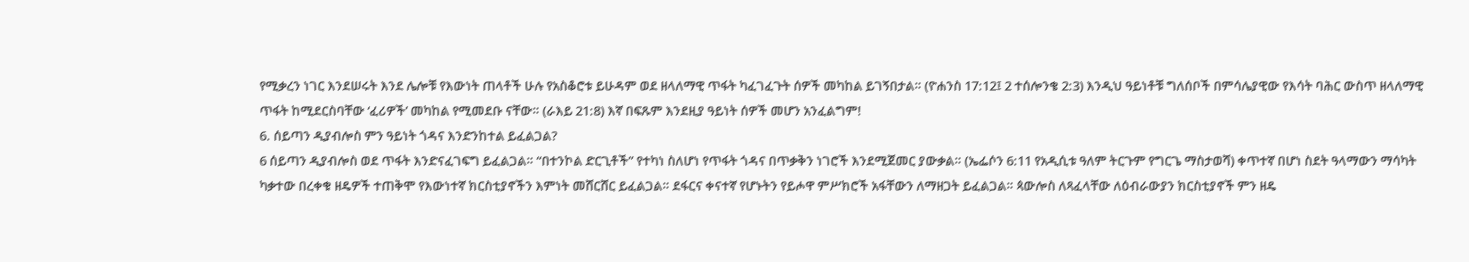የሚቃረን ነገር እንደሠሩት እንደ ሌሎቹ የእውነት ጠላቶች ሁሉ የአስቆሮቱ ይሁዳም ወደ ዘላለማዊ ጥፋት ካፈገፈጉት ሰዎች መካከል ይገኝበታል። (ዮሐንስ 17:12፤ 2 ተሰሎንቄ 2:3) እንዲህ ዓይነቶቹ ግለሰቦች በምሳሌያዊው የእሳት ባሕር ውስጥ ዘላለማዊ ጥፋት ከሚደርስባቸው ‘ፈሪዎች’ መካከል የሚመደቡ ናቸው። (ራእይ 21:8) እኛ በፍጹም እንደዚያ ዓይነት ሰዎች መሆን አንፈልግም!
6. ሰይጣን ዲያብሎስ ምን ዓይነት ጎዳና እንድንከተል ይፈልጋል?
6 ሰይጣን ዲያብሎስ ወደ ጥፋት እንድናፈገፍግ ይፈልጋል። “በተንኮል ድርጊቶች” የተካነ ስለሆነ የጥፋት ጎዳና በጥቃቅን ነገሮች እንደሚጀመር ያውቃል። (ኤፌሶን 6:11 የአዲሲቱ ዓለም ትርጉም የግርጌ ማስታወሻ) ቀጥተኛ በሆነ ስደት ዓላማውን ማሳካት ካቃተው በረቀቁ ዘዴዎች ተጠቅሞ የእውነተኛ ክርስቲያኖችን እምነት መሸርሸር ይፈልጋል። ደፋርና ቀናተኛ የሆኑትን የይሖዋ ምሥክሮች አፋቸውን ለማዘጋት ይፈልጋል። ጳውሎስ ለጻፈላቸው ለዕብራውያን ክርስቲያኖች ምን ዘዴ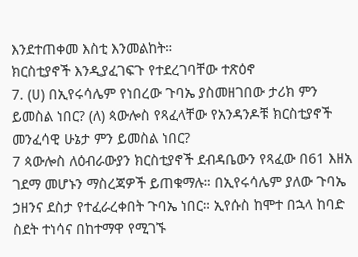እንደተጠቀመ እስቲ እንመልከት።
ክርስቲያኖች እንዲያፈገፍጉ የተደረገባቸው ተጽዕኖ
7. (ሀ) በኢየሩሳሌም የነበረው ጉባኤ ያስመዘገበው ታሪክ ምን ይመስል ነበር? (ለ) ጳውሎስ የጻፈላቸው የአንዳንዶቹ ክርስቲያኖች መንፈሳዊ ሁኔታ ምን ይመስል ነበር?
7 ጳውሎስ ለዕብራውያን ክርስቲያኖች ደብዳቤውን የጻፈው በ61 እዘአ ገደማ መሆኑን ማስረጃዎች ይጠቁማሉ። በኢየሩሳሌም ያለው ጉባኤ ኃዘንና ደስታ የተፈራረቀበት ጉባኤ ነበር። ኢየሱስ ከሞተ በኋላ ከባድ ስደት ተነሳና በከተማዋ የሚገኙ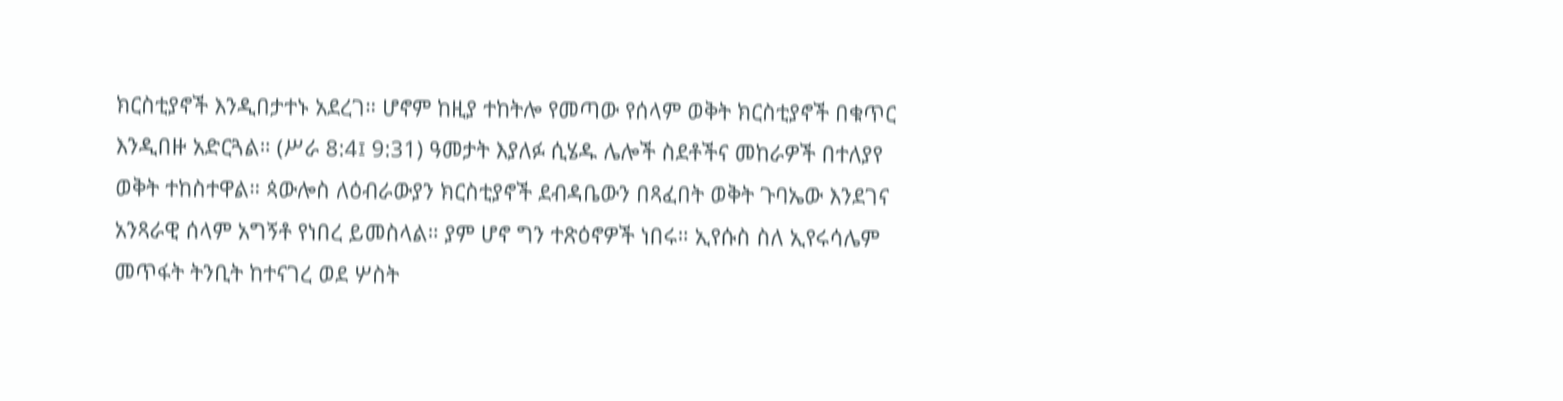ክርስቲያኖች እንዲበታተኑ አደረገ። ሆኖም ከዚያ ተከትሎ የመጣው የሰላም ወቅት ክርስቲያኖች በቁጥር እንዲበዙ አድርጓል። (ሥራ 8:4፤ 9:31) ዓመታት እያለፉ ሲሄዱ ሌሎች ስደቶችና መከራዎች በተለያየ ወቅት ተከስተዋል። ጳውሎስ ለዕብራውያን ክርስቲያኖች ደብዳቤውን በጻፈበት ወቅት ጉባኤው እንደገና አንጻራዊ ሰላም አግኝቶ የነበረ ይመስላል። ያም ሆኖ ግን ተጽዕኖዎች ነበሩ። ኢየሱስ ስለ ኢየሩሳሌም መጥፋት ትንቢት ከተናገረ ወደ ሦስት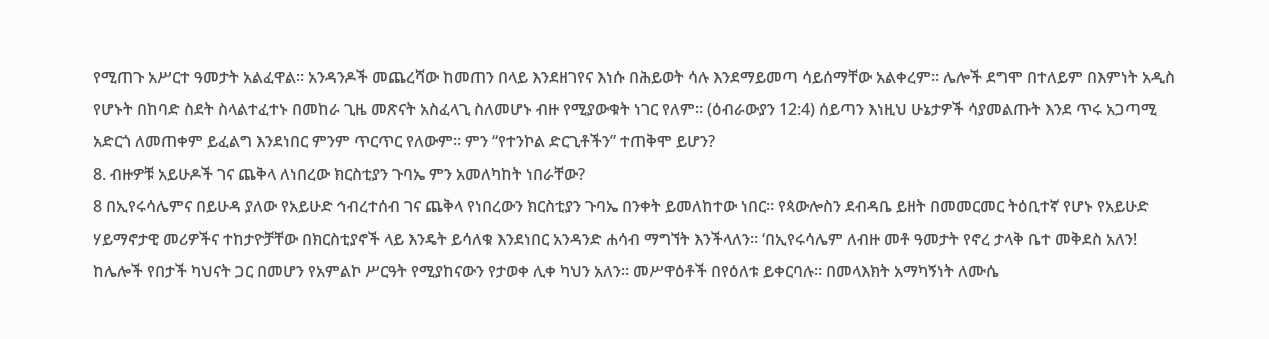የሚጠጉ አሥርተ ዓመታት አልፈዋል። አንዳንዶች መጨረሻው ከመጠን በላይ እንደዘገየና እነሱ በሕይወት ሳሉ እንደማይመጣ ሳይሰማቸው አልቀረም። ሌሎች ደግሞ በተለይም በእምነት አዲስ የሆኑት በከባድ ስደት ስላልተፈተኑ በመከራ ጊዜ መጽናት አስፈላጊ ስለመሆኑ ብዙ የሚያውቁት ነገር የለም። (ዕብራውያን 12:4) ሰይጣን እነዚህ ሁኔታዎች ሳያመልጡት እንደ ጥሩ አጋጣሚ አድርጎ ለመጠቀም ይፈልግ እንደነበር ምንም ጥርጥር የለውም። ምን “የተንኮል ድርጊቶችን” ተጠቅሞ ይሆን?
8. ብዙዎቹ አይሁዶች ገና ጨቅላ ለነበረው ክርስቲያን ጉባኤ ምን አመለካከት ነበራቸው?
8 በኢየሩሳሌምና በይሁዳ ያለው የአይሁድ ኅብረተሰብ ገና ጨቅላ የነበረውን ክርስቲያን ጉባኤ በንቀት ይመለከተው ነበር። የጳውሎስን ደብዳቤ ይዘት በመመርመር ትዕቢተኛ የሆኑ የአይሁድ ሃይማኖታዊ መሪዎችና ተከታዮቻቸው በክርስቲያኖች ላይ እንዴት ይሳለቁ እንደነበር አንዳንድ ሐሳብ ማግኘት እንችላለን። ‘በኢየሩሳሌም ለብዙ መቶ ዓመታት የኖረ ታላቅ ቤተ መቅደስ አለን! ከሌሎች የበታች ካህናት ጋር በመሆን የአምልኮ ሥርዓት የሚያከናውን የታወቀ ሊቀ ካህን አለን። መሥዋዕቶች በየዕለቱ ይቀርባሉ። በመላእክት አማካኝነት ለሙሴ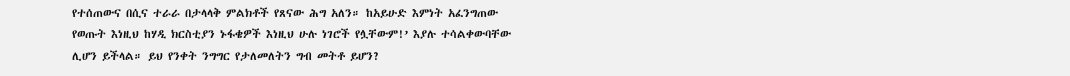የተሰጠውና በሲና ተራራ በታላላቅ ምልክቶች የጸናው ሕግ አለን። ከአይሁድ እምነት አፈንግጠው የወጡት እነዚህ ከሃዲ ክርስቲያን ኑፋቄዎች እነዚህ ሁሉ ነገሮች የሏቸውም!’ እያሉ ተሳልቀውባቸው ሊሆን ይችላል። ይህ የንቀት ንግግር የታለመለትን ግብ መትቶ ይሆን?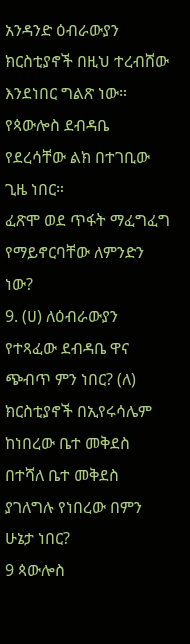አንዳንድ ዕብራውያን ክርስቲያኖች በዚህ ተረብሸው እንደነበር ግልጽ ነው። የጳውሎስ ደብዳቤ የደረሳቸው ልክ በተገቢው ጊዜ ነበር።
ፈጽሞ ወደ ጥፋት ማፈግፈግ የማይኖርባቸው ለምንድን ነው?
9. (ሀ) ለዕብራውያን የተጻፈው ደብዳቤ ዋና ጭብጥ ምን ነበር? (ለ) ክርስቲያኖች በኢየሩሳሌም ከነበረው ቤተ መቅደስ በተሻለ ቤተ መቅደስ ያገለግሉ የነበረው በምን ሁኔታ ነበር?
9 ጳውሎስ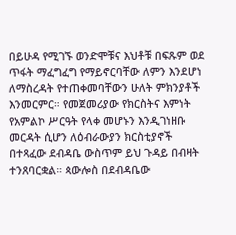በይሁዳ የሚገኙ ወንድሞቹና እህቶቹ በፍጹም ወደ ጥፋት ማፈግፈግ የማይኖርባቸው ለምን እንደሆነ ለማስረዳት የተጠቀመባቸውን ሁለት ምክንያቶች እንመርምር። የመጀመሪያው የክርስትና እምነት የአምልኮ ሥርዓት የላቀ መሆኑን እንዲገነዘቡ መርዳት ሲሆን ለዕብራውያን ክርስቲያኖች በተጻፈው ደብዳቤ ውስጥም ይህ ጉዳይ በብዛት ተንጸባርቋል። ጳውሎስ በደብዳቤው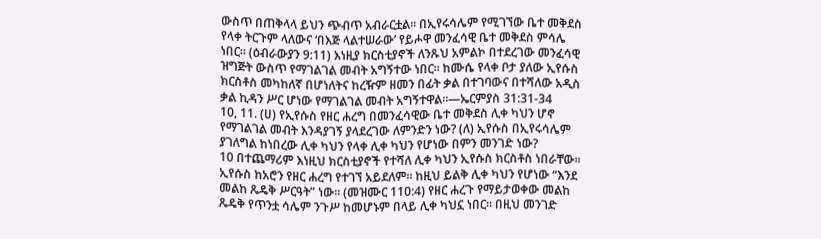ውስጥ በጠቅላላ ይህን ጭብጥ አብራርቷል። በኢየሩሳሌም የሚገኘው ቤተ መቅደስ የላቀ ትርጉም ላለውና ‘በእጅ ላልተሠራው’ የይሖዋ መንፈሳዊ ቤተ መቅደስ ምሳሌ ነበር። (ዕብራውያን 9:11) እነዚያ ክርስቲያኖች ለንጹህ አምልኮ በተደረገው መንፈሳዊ ዝግጅት ውስጥ የማገልገል መብት አግኝተው ነበር። ከሙሴ የላቀ ቦታ ያለው ኢየሱስ ክርስቶስ መካከለኛ በሆነለትና ከረዥም ዘመን በፊት ቃል በተገባውና በተሻለው አዲስ ቃል ኪዳን ሥር ሆነው የማገልገል መብት አግኝተዋል።—ኤርምያስ 31:31-34
10, 11. (ሀ) የኢየሱስ የዘር ሐረግ በመንፈሳዊው ቤተ መቅደስ ሊቀ ካህን ሆኖ የማገልገል መብት እንዳያገኝ ያላደረገው ለምንድን ነው? (ለ) ኢየሱስ በኢየሩሳሌም ያገለግል ከነበረው ሊቀ ካህን የላቀ ሊቀ ካህን የሆነው በምን መንገድ ነው?
10 በተጨማሪም እነዚህ ክርስቲያኖች የተሻለ ሊቀ ካህን ኢየሱስ ክርስቶስ ነበራቸው። ኢየሱስ ከአሮን የዘር ሐረግ የተገኘ አይደለም። ከዚህ ይልቅ ሊቀ ካህን የሆነው “እንደ መልከ ጼዴቅ ሥርዓት” ነው። (መዝሙር 110:4) የዘር ሐረጉ የማይታወቀው መልከ ጼዴቅ የጥንቷ ሳሌም ንጉሥ ከመሆኑም በላይ ሊቀ ካህኗ ነበር። በዚህ መንገድ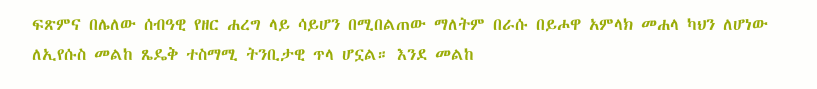ፍጽምና በሌለው ሰብዓዊ የዘር ሐረግ ላይ ሳይሆን በሚበልጠው ማለትም በራሱ በይሖዋ አምላክ መሐላ ካህን ለሆነው ለኢየሱስ መልከ ጼዴቅ ተስማሚ ትንቢታዊ ጥላ ሆኗል። እንደ መልከ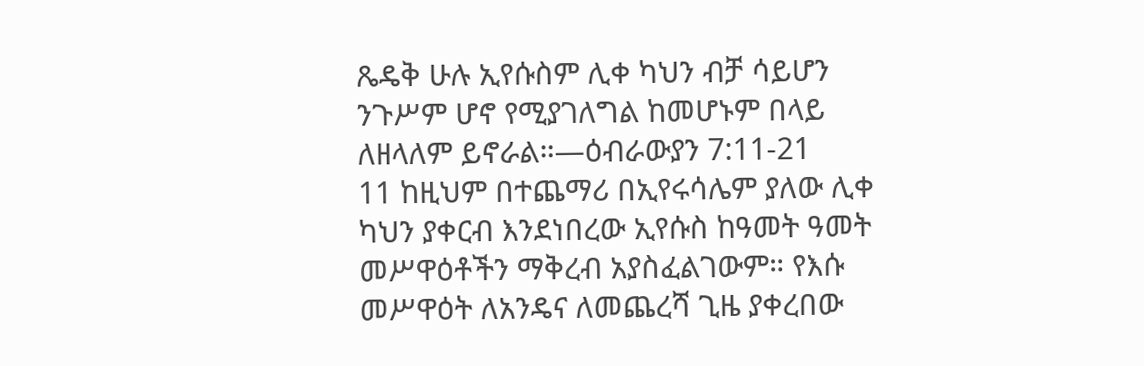ጼዴቅ ሁሉ ኢየሱስም ሊቀ ካህን ብቻ ሳይሆን ንጉሥም ሆኖ የሚያገለግል ከመሆኑም በላይ ለዘላለም ይኖራል።—ዕብራውያን 7:11-21
11 ከዚህም በተጨማሪ በኢየሩሳሌም ያለው ሊቀ ካህን ያቀርብ እንደነበረው ኢየሱስ ከዓመት ዓመት መሥዋዕቶችን ማቅረብ አያስፈልገውም። የእሱ መሥዋዕት ለአንዴና ለመጨረሻ ጊዜ ያቀረበው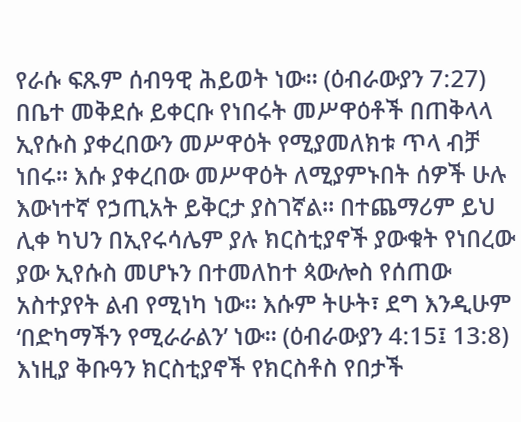የራሱ ፍጹም ሰብዓዊ ሕይወት ነው። (ዕብራውያን 7:27) በቤተ መቅደሱ ይቀርቡ የነበሩት መሥዋዕቶች በጠቅላላ ኢየሱስ ያቀረበውን መሥዋዕት የሚያመለክቱ ጥላ ብቻ ነበሩ። እሱ ያቀረበው መሥዋዕት ለሚያምኑበት ሰዎች ሁሉ እውነተኛ የኃጢአት ይቅርታ ያስገኛል። በተጨማሪም ይህ ሊቀ ካህን በኢየሩሳሌም ያሉ ክርስቲያኖች ያውቁት የነበረው ያው ኢየሱስ መሆኑን በተመለከተ ጳውሎስ የሰጠው አስተያየት ልብ የሚነካ ነው። እሱም ትሁት፣ ደግ እንዲሁም ‘በድካማችን የሚራራልን’ ነው። (ዕብራውያን 4:15፤ 13:8) እነዚያ ቅቡዓን ክርስቲያኖች የክርስቶስ የበታች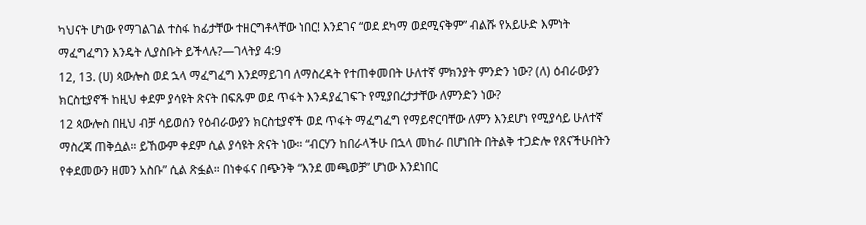ካህናት ሆነው የማገልገል ተስፋ ከፊታቸው ተዘርግቶላቸው ነበር! እንደገና “ወደ ደካማ ወደሚናቅም” ብልሹ የአይሁድ እምነት ማፈግፈግን እንዴት ሊያስቡት ይችላሉ?—ገላትያ 4:9
12, 13. (ሀ) ጳውሎስ ወደ ኋላ ማፈግፈግ እንደማይገባ ለማስረዳት የተጠቀመበት ሁለተኛ ምክንያት ምንድን ነው? (ለ) ዕብራውያን ክርስቲያኖች ከዚህ ቀደም ያሳዩት ጽናት በፍጹም ወደ ጥፋት እንዳያፈገፍጉ የሚያበረታታቸው ለምንድን ነው?
12 ጳውሎስ በዚህ ብቻ ሳይወሰን የዕብራውያን ክርስቲያኖች ወደ ጥፋት ማፈግፈግ የማይኖርባቸው ለምን እንደሆነ የሚያሳይ ሁለተኛ ማስረጃ ጠቅሷል። ይኸውም ቀደም ሲል ያሳዩት ጽናት ነው። “ብርሃን ከበራላችሁ በኋላ መከራ በሆነበት በትልቅ ተጋድሎ የጸናችሁበትን የቀደመውን ዘመን አስቡ” ሲል ጽፏል። በነቀፋና በጭንቅ “እንደ መጫወቻ” ሆነው እንደነበር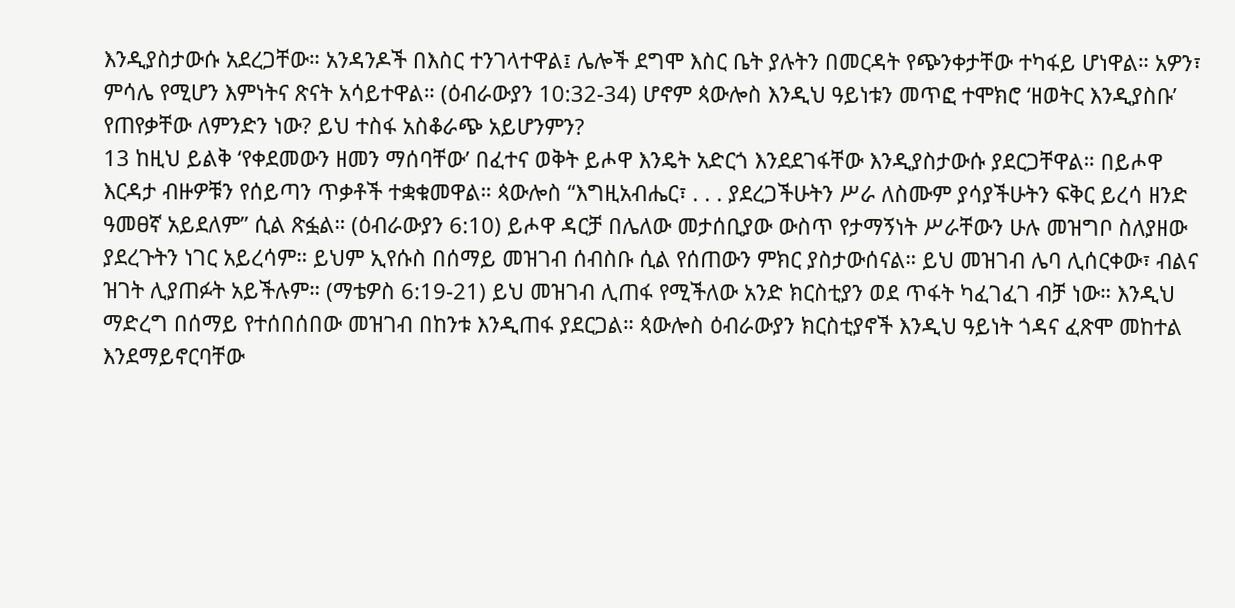እንዲያስታውሱ አደረጋቸው። አንዳንዶች በእስር ተንገላተዋል፤ ሌሎች ደግሞ እስር ቤት ያሉትን በመርዳት የጭንቀታቸው ተካፋይ ሆነዋል። አዎን፣ ምሳሌ የሚሆን እምነትና ጽናት አሳይተዋል። (ዕብራውያን 10:32-34) ሆኖም ጳውሎስ እንዲህ ዓይነቱን መጥፎ ተሞክሮ ‘ዘወትር እንዲያስቡ’ የጠየቃቸው ለምንድን ነው? ይህ ተስፋ አስቆራጭ አይሆንምን?
13 ከዚህ ይልቅ ‘የቀደመውን ዘመን ማሰባቸው’ በፈተና ወቅት ይሖዋ እንዴት አድርጎ እንደደገፋቸው እንዲያስታውሱ ያደርጋቸዋል። በይሖዋ እርዳታ ብዙዎቹን የሰይጣን ጥቃቶች ተቋቁመዋል። ጳውሎስ “እግዚአብሔር፣ . . . ያደረጋችሁትን ሥራ ለስሙም ያሳያችሁትን ፍቅር ይረሳ ዘንድ ዓመፀኛ አይደለም” ሲል ጽፏል። (ዕብራውያን 6:10) ይሖዋ ዳርቻ በሌለው መታሰቢያው ውስጥ የታማኝነት ሥራቸውን ሁሉ መዝግቦ ስለያዘው ያደረጉትን ነገር አይረሳም። ይህም ኢየሱስ በሰማይ መዝገብ ሰብስቡ ሲል የሰጠውን ምክር ያስታውሰናል። ይህ መዝገብ ሌባ ሊሰርቀው፣ ብልና ዝገት ሊያጠፉት አይችሉም። (ማቴዎስ 6:19-21) ይህ መዝገብ ሊጠፋ የሚችለው አንድ ክርስቲያን ወደ ጥፋት ካፈገፈገ ብቻ ነው። እንዲህ ማድረግ በሰማይ የተሰበሰበው መዝገብ በከንቱ እንዲጠፋ ያደርጋል። ጳውሎስ ዕብራውያን ክርስቲያኖች እንዲህ ዓይነት ጎዳና ፈጽሞ መከተል እንደማይኖርባቸው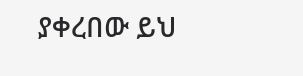ያቀረበው ይህ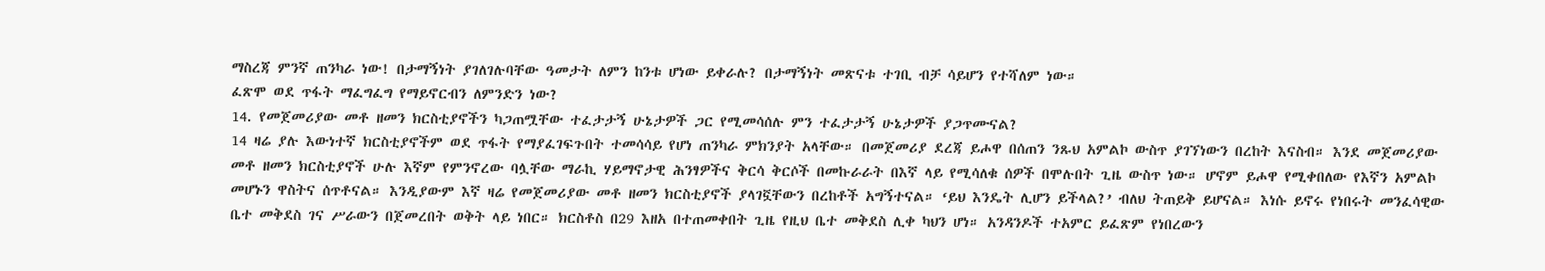ማስረጃ ምንኛ ጠንካራ ነው! በታማኝነት ያገለገሉባቸው ዓመታት ለምን ከንቱ ሆነው ይቀራሉ? በታማኝነት መጽናቱ ተገቢ ብቻ ሳይሆን የተሻለም ነው።
ፈጽሞ ወደ ጥፋት ማፈግፈግ የማይኖርብን ለምንድን ነው?
14. የመጀመሪያው መቶ ዘመን ክርስቲያኖችን ካጋጠሟቸው ተፈታታኝ ሁኔታዎች ጋር የሚመሳሰሉ ምን ተፈታታኝ ሁኔታዎች ያጋጥሙናል?
14 ዛሬ ያሉ እውነተኛ ክርስቲያኖችም ወደ ጥፋት የማያፈገፍጉበት ተመሳሳይ የሆነ ጠንካራ ምክንያት አላቸው። በመጀመሪያ ደረጃ ይሖዋ በሰጠን ንጹህ አምልኮ ውስጥ ያገኘነውን በረከት እናስብ። እንደ መጀመሪያው መቶ ዘመን ክርስቲያኖች ሁሉ እኛም የምንኖረው ባሏቸው ማራኪ ሃይማኖታዊ ሕንፃዎችና ቅርሳ ቅርሶች በመኩራራት በእኛ ላይ የሚሳለቁ ሰዎች በሞሉበት ጊዜ ውስጥ ነው። ሆኖም ይሖዋ የሚቀበለው የእኛን አምልኮ መሆኑን ዋስትና ሰጥቶናል። እንዲያውም እኛ ዛሬ የመጀመሪያው መቶ ዘመን ክርስቲያኖች ያላገኟቸውን በረከቶች አግኝተናል። ‘ይህ እንዴት ሊሆን ይችላል?’ ብለህ ትጠይቅ ይሆናል። እነሱ ይኖሩ የነበሩት መንፈሳዊው ቤተ መቅደስ ገና ሥራውን በጀመረበት ወቅት ላይ ነበር። ክርስቶስ በ29 እዘአ በተጠመቀበት ጊዜ የዚህ ቤተ መቅደስ ሊቀ ካህን ሆነ። አንዳንዶች ተአምር ይፈጽም የነበረውን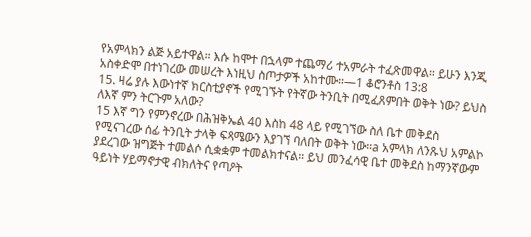የአምላክን ልጅ አይተዋል። እሱ ከሞተ በኋላም ተጨማሪ ተአምራት ተፈጽመዋል። ይሁን እንጂ አስቀድሞ በተነገረው መሠረት እነዚህ ስጦታዎች አከተሙ።—1 ቆሮንቶስ 13:8
15. ዛሬ ያሉ እውነተኛ ክርስቲያኖች የሚገኙት የትኛው ትንቢት በሚፈጸምበት ወቅት ነው? ይህስ ለእኛ ምን ትርጉም አለው?
15 እኛ ግን የምንኖረው በሕዝቅኤል 40 እስከ 48 ላይ የሚገኘው ስለ ቤተ መቅደስ የሚናገረው ሰፊ ትንቢት ታላቅ ፍጻሜውን እያገኘ ባለበት ወቅት ነው።a አምላክ ለንጹህ አምልኮ ያደረገው ዝግጅት ተመልሶ ሲቋቋም ተመልክተናል። ይህ መንፈሳዊ ቤተ መቅደስ ከማንኛውም ዓይነት ሃይማኖታዊ ብክለትና የጣዖት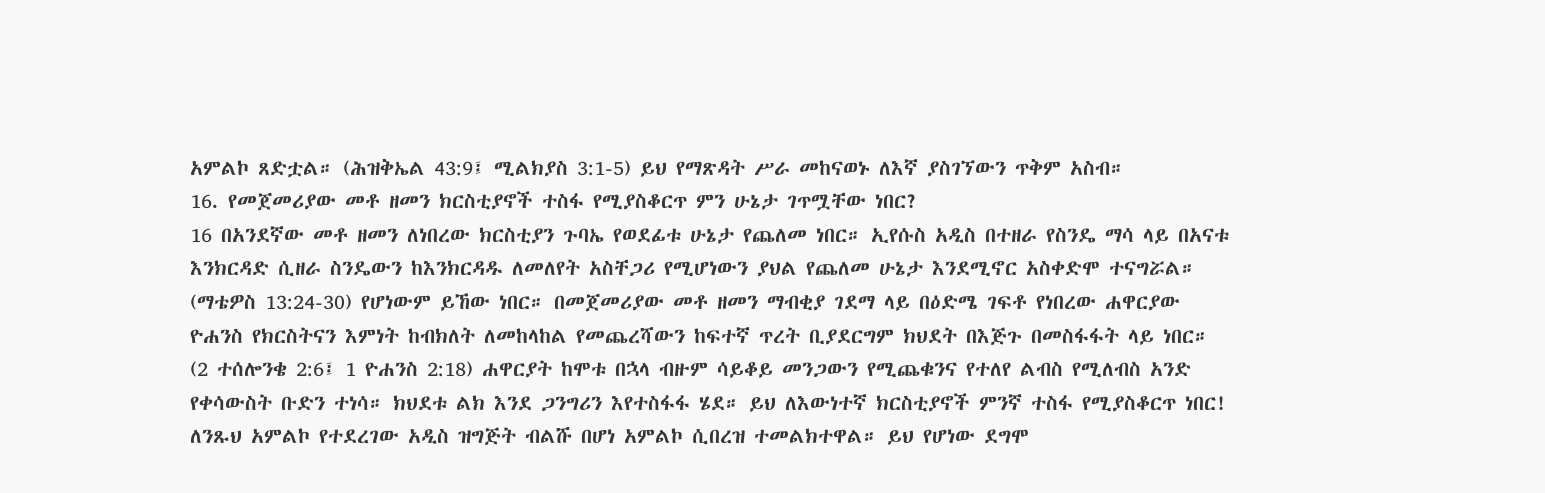አምልኮ ጸድቷል። (ሕዝቅኤል 43:9፤ ሚልክያስ 3:1-5) ይህ የማጽዳት ሥራ መከናወኑ ለእኛ ያስገኘውን ጥቅም አስብ።
16. የመጀመሪያው መቶ ዘመን ክርስቲያኖች ተስፋ የሚያስቆርጥ ምን ሁኔታ ገጥሟቸው ነበር?
16 በአንደኛው መቶ ዘመን ለነበረው ክርስቲያን ጉባኤ የወደፊቱ ሁኔታ የጨለመ ነበር። ኢየሱስ አዲስ በተዘራ የስንዴ ማሳ ላይ በአናቱ እንክርዳድ ሲዘራ ስንዴውን ከእንክርዳዱ ለመለየት አስቸጋሪ የሚሆነውን ያህል የጨለመ ሁኔታ እንደሚኖር አስቀድሞ ተናግሯል። (ማቴዎስ 13:24-30) የሆነውም ይኸው ነበር። በመጀመሪያው መቶ ዘመን ማብቂያ ገደማ ላይ በዕድሜ ገፍቶ የነበረው ሐዋርያው ዮሐንስ የክርስትናን እምነት ከብክለት ለመከላከል የመጨረሻውን ከፍተኛ ጥረት ቢያደርግም ክህደት በእጅጉ በመስፋፋት ላይ ነበር። (2 ተሰሎንቄ 2:6፤ 1 ዮሐንስ 2:18) ሐዋርያት ከሞቱ በኋላ ብዙም ሳይቆይ መንጋውን የሚጨቁንና የተለየ ልብስ የሚለብስ አንድ የቀሳውስት ቡድን ተነሳ። ክህደቱ ልክ እንደ ጋንግሪን እየተስፋፋ ሄደ። ይህ ለእውነተኛ ክርስቲያኖች ምንኛ ተስፋ የሚያስቆርጥ ነበር! ለንጹህ አምልኮ የተደረገው አዲስ ዝግጅት ብልሹ በሆነ አምልኮ ሲበረዝ ተመልክተዋል። ይህ የሆነው ደግሞ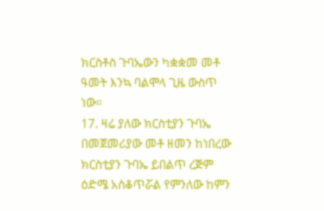ክርስቶስ ጉባኤውን ካቋቋመ መቶ ዓመት እንኳ ባልሞላ ጊዜ ውስጥ ነው።
17. ዛሬ ያለው ክርስቲያን ጉባኤ በመጀመሪያው መቶ ዘመን ከነበረው ክርስቲያን ጉባኤ ይበልጥ ረጅም ዕድሜ አስቆጥሯል የምንለው ከምን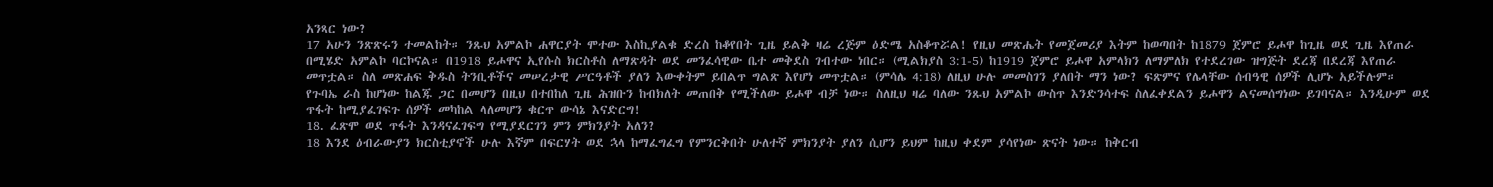አንጻር ነው?
17 አሁን ንጽጽሩን ተመልከት። ንጹህ አምልኮ ሐዋርያት ሞተው እስኪያልቁ ድረስ ከቆየበት ጊዜ ይልቅ ዛሬ ረጅም ዕድሜ አስቆጥሯል! የዚህ መጽሔት የመጀመሪያ እትም ከወጣበት ከ1879 ጀምሮ ይሖዋ ከጊዜ ወደ ጊዜ እየጠራ በሚሄድ አምልኮ ባርኮናል። በ1918 ይሖዋና ኢየሱስ ክርስቶስ ለማጽዳት ወደ መንፈሳዊው ቤተ መቅደስ ገብተው ነበር። (ሚልክያስ 3:1-5) ከ1919 ጀምሮ ይሖዋ አምላክን ለማምለክ የተደረገው ዝግጅት ደረጃ በደረጃ እየጠራ መጥቷል። ስለ መጽሐፍ ቅዱስ ትንቢቶችና መሠረታዊ ሥርዓቶች ያለን እውቀትም ይበልጥ ግልጽ እየሆነ መጥቷል። (ምሳሌ 4:18) ለዚህ ሁሉ መመስገን ያለበት ማን ነው? ፍጽምና የሌላቸው ሰብዓዊ ሰዎች ሊሆኑ አይችሉም። የጉባኤ ራስ ከሆነው ከልጁ ጋር በመሆን በዚህ በተበከለ ጊዜ ሕዝቡን ከብክለት መጠበቅ የሚችለው ይሖዋ ብቻ ነው። ስለዚህ ዛሬ ባለው ንጹህ አምልኮ ውስጥ እንድንሳተፍ ስለፈቀደልን ይሖዋን ልናመሰግነው ይገባናል። እንዲሁም ወደ ጥፋት ከሚያፈገፍጉ ሰዎች መካከል ላለመሆን ቁርጥ ውሳኔ እናድርግ!
18. ፈጽሞ ወደ ጥፋት እንዳናፈገፍግ የሚያደርገን ምን ምክንያት አለን?
18 እንደ ዕብራውያን ክርስቲያኖች ሁሉ እኛም በፍርሃት ወደ ኋላ ከማፈግፈግ የምንርቅበት ሁለተኛ ምክንያት ያለን ሲሆን ይህም ከዚህ ቀደም ያሳየነው ጽናት ነው። ከቅርብ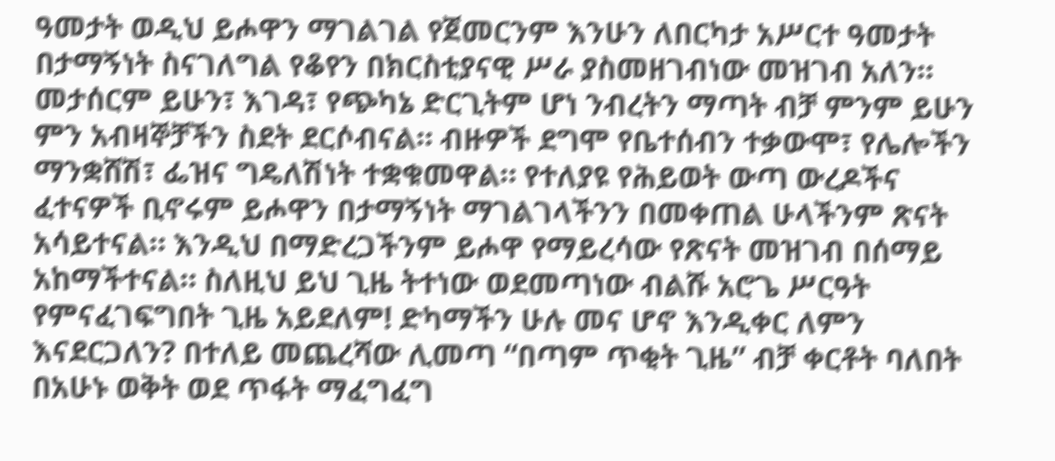ዓመታት ወዲህ ይሖዋን ማገልገል የጀመርንም እንሁን ለበርካታ አሥርተ ዓመታት በታማኝነት ስናገለግል የቆየን በክርስቲያናዊ ሥራ ያስመዘገብነው መዝገብ አለን። መታሰርም ይሁን፣ እገዳ፣ የጭካኔ ድርጊትም ሆነ ንብረትን ማጣት ብቻ ምንም ይሁን ምን አብዛኞቻችን ስደት ደርሶብናል። ብዙዎች ደግሞ የቤተሰብን ተቃውሞ፣ የሌሎችን ማንቋሸሽ፣ ፌዝና ግዴለሽነት ተቋቁመዋል። የተለያዩ የሕይወት ውጣ ውረዶችና ፈተናዎች ቢኖሩም ይሖዋን በታማኝነት ማገልገላችንን በመቀጠል ሁላችንም ጽናት አሳይተናል። እንዲህ በማድረጋችንም ይሖዋ የማይረሳው የጽናት መዝገብ በሰማይ አከማችተናል። ስለዚህ ይህ ጊዜ ትተነው ወደመጣነው ብልሹ አሮጌ ሥርዓት የምናፈገፍግበት ጊዜ አይደለም! ድካማችን ሁሉ መና ሆኖ እንዲቀር ለምን እናደርጋለን? በተለይ መጨረሻው ሊመጣ “በጣም ጥቂት ጊዜ” ብቻ ቀርቶት ባለበት በአሁኑ ወቅት ወደ ጥፋት ማፈግፈግ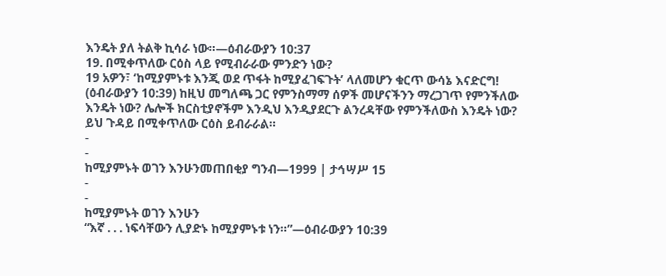እንዴት ያለ ትልቅ ኪሳራ ነው።—ዕብራውያን 10:37
19. በሚቀጥለው ርዕስ ላይ የሚብራራው ምንድን ነው?
19 አዎን፣ ‘ከሚያምኑቱ እንጂ ወደ ጥፋት ከሚያፈገፍጉት’ ላለመሆን ቁርጥ ውሳኔ እናድርግ! (ዕብራውያን 10:39) ከዚህ መግለጫ ጋር የምንስማማ ሰዎች መሆናችንን ማረጋገጥ የምንችለው እንዴት ነው? ሌሎች ክርስቲያኖችም እንዲህ እንዲያደርጉ ልንረዳቸው የምንችለውስ እንዴት ነው? ይህ ጉዳይ በሚቀጥለው ርዕስ ይብራራል።
-
-
ከሚያምኑት ወገን እንሁንመጠበቂያ ግንብ—1999 | ታኅሣሥ 15
-
-
ከሚያምኑት ወገን እንሁን
“እኛ . . . ነፍሳቸውን ሊያድኑ ከሚያምኑቱ ነን።”—ዕብራውያን 10:39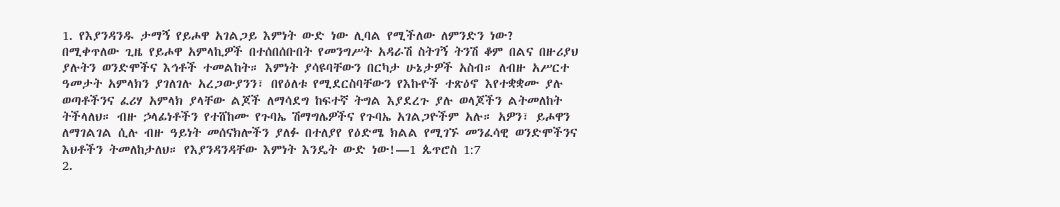1. የእያንዳንዱ ታማኝ የይሖዋ አገልጋይ እምነት ውድ ነው ሊባል የሚችለው ለምንድን ነው?
በሚቀጥለው ጊዜ የይሖዋ አምላኪዎች በተሰበሰቡበት የመንግሥት አዳራሽ ስትገኝ ትንሽ ቆም በልና በዙሪያህ ያሉትን ወንድሞችና እኅቶች ተመልከት። እምነት ያሳዩባቸውን በርካታ ሁኔታዎች አስብ። ለብዙ አሥርተ ዓመታት አምላክን ያገለገሉ አረጋውያንን፣ በየዕለቱ የሚደርስባቸውን የእኩዮች ተጽዕኖ እየተቋቋሙ ያሉ ወጣቶችንና ፈሪሃ አምላክ ያላቸው ልጆች ለማሳደግ ከፍተኛ ትግል እያደረጉ ያሉ ወላጆችን ልትመለከት ትችላለህ። ብዙ ኃላፊነቶችን የተሸከሙ የጉባኤ ሽማግሌዎችና የጉባኤ አገልጋዮችም አሉ። አዎን፣ ይሖዋን ለማገልገል ሲሉ ብዙ ዓይነት መሰናክሎችን ያለፉ በተለያየ የዕድሜ ክልል የሚገኙ መንፈሳዊ ወንድሞችንና እህቶችን ትመለከታለህ። የእያንዳንዳቸው እምነት እንዴት ውድ ነው!—1 ጴጥሮስ 1:7
2.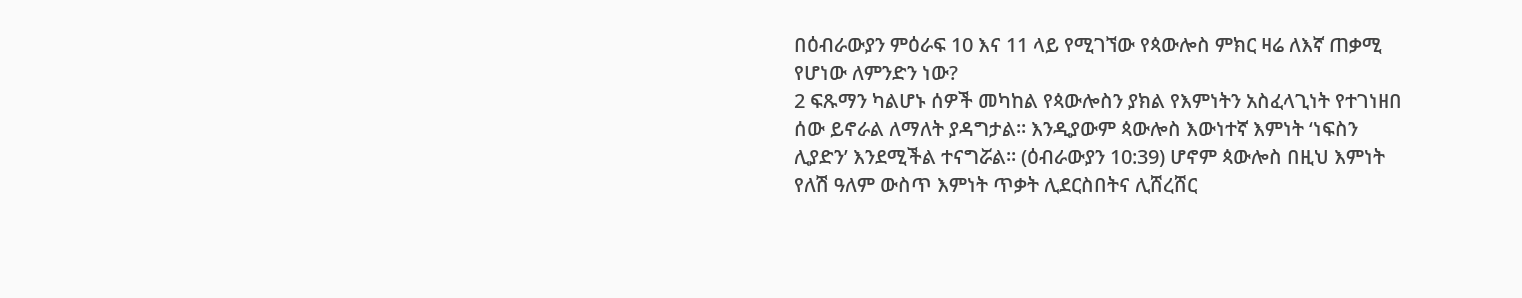በዕብራውያን ምዕራፍ 10 እና 11 ላይ የሚገኘው የጳውሎስ ምክር ዛሬ ለእኛ ጠቃሚ የሆነው ለምንድን ነው?
2 ፍጹማን ካልሆኑ ሰዎች መካከል የጳውሎስን ያክል የእምነትን አስፈላጊነት የተገነዘበ ሰው ይኖራል ለማለት ያዳግታል። እንዲያውም ጳውሎስ እውነተኛ እምነት ‘ነፍስን ሊያድን’ እንደሚችል ተናግሯል። (ዕብራውያን 10:39) ሆኖም ጳውሎስ በዚህ እምነት የለሽ ዓለም ውስጥ እምነት ጥቃት ሊደርስበትና ሊሸረሸር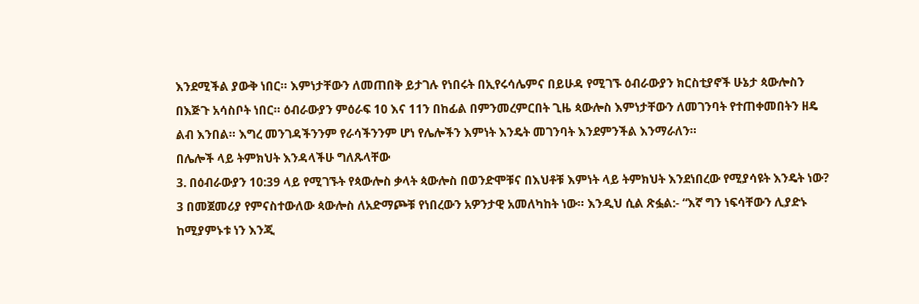እንደሚችል ያውቅ ነበር። እምነታቸውን ለመጠበቅ ይታገሉ የነበሩት በኢየሩሳሌምና በይሁዳ የሚገኙ ዕብራውያን ክርስቲያኖች ሁኔታ ጳውሎስን በእጅጉ አሳስቦት ነበር። ዕብራውያን ምዕራፍ 10 እና 11ን በከፊል በምንመረምርበት ጊዜ ጳውሎስ እምነታቸውን ለመገንባት የተጠቀመበትን ዘዴ ልብ እንበል። እግረ መንገዳችንንም የራሳችንንም ሆነ የሌሎችን እምነት እንዴት መገንባት እንደምንችል እንማራለን።
በሌሎች ላይ ትምክህት እንዳላችሁ ግለጹላቸው
3. በዕብራውያን 10:39 ላይ የሚገኙት የጳውሎስ ቃላት ጳውሎስ በወንድሞቹና በእህቶቹ እምነት ላይ ትምክህት እንደነበረው የሚያሳዩት እንዴት ነው?
3 በመጀመሪያ የምናስተውለው ጳውሎስ ለአድማጮቹ የነበረውን አዎንታዊ አመለካከት ነው። እንዲህ ሲል ጽፏል:- “እኛ ግን ነፍሳቸውን ሊያድኑ ከሚያምኑቱ ነን እንጂ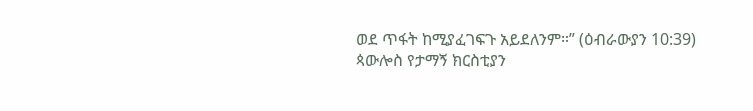ወደ ጥፋት ከሚያፈገፍጉ አይደለንም።” (ዕብራውያን 10:39) ጳውሎስ የታማኝ ክርስቲያን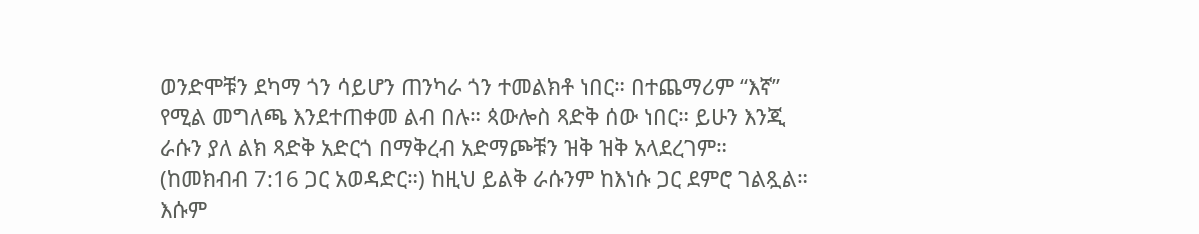ወንድሞቹን ደካማ ጎን ሳይሆን ጠንካራ ጎን ተመልክቶ ነበር። በተጨማሪም “እኛ” የሚል መግለጫ እንደተጠቀመ ልብ በሉ። ጳውሎስ ጻድቅ ሰው ነበር። ይሁን እንጂ ራሱን ያለ ልክ ጻድቅ አድርጎ በማቅረብ አድማጮቹን ዝቅ ዝቅ አላደረገም። (ከመክብብ 7:16 ጋር አወዳድር።) ከዚህ ይልቅ ራሱንም ከእነሱ ጋር ደምሮ ገልጿል። እሱም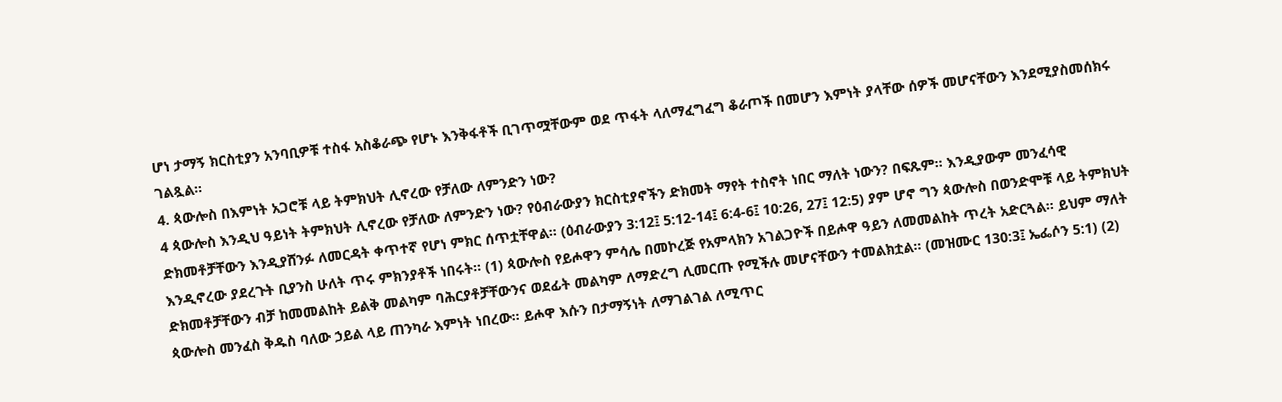ሆነ ታማኝ ክርስቲያን አንባቢዎቹ ተስፋ አስቆራጭ የሆኑ እንቅፋቶች ቢገጥሟቸውም ወደ ጥፋት ላለማፈግፈግ ቆራጦች በመሆን እምነት ያላቸው ሰዎች መሆናቸውን እንደሚያስመሰክሩ ገልጿል።
4. ጳውሎስ በእምነት አጋሮቹ ላይ ትምክህት ሊኖረው የቻለው ለምንድን ነው?
4 ጳውሎስ እንዲህ ዓይነት ትምክህት ሊኖረው የቻለው ለምንድን ነው? የዕብራውያን ክርስቲያኖችን ድክመት ማየት ተስኖት ነበር ማለት ነውን? በፍጹም። እንዲያውም መንፈሳዊ ድክመቶቻቸውን እንዲያሸንፉ ለመርዳት ቀጥተኛ የሆነ ምክር ሰጥቷቸዋል። (ዕብራውያን 3:12፤ 5:12-14፤ 6:4-6፤ 10:26, 27፤ 12:5) ያም ሆኖ ግን ጳውሎስ በወንድሞቹ ላይ ትምክህት እንዲኖረው ያደረጉት ቢያንስ ሁለት ጥሩ ምክንያቶች ነበሩት። (1) ጳውሎስ የይሖዋን ምሳሌ በመኮረጅ የአምላክን አገልጋዮች በይሖዋ ዓይን ለመመልከት ጥረት አድርጓል። ይህም ማለት ድክመቶቻቸውን ብቻ ከመመልከት ይልቅ መልካም ባሕርያቶቻቸውንና ወደፊት መልካም ለማድረግ ሊመርጡ የሚችሉ መሆናቸውን ተመልክቷል። (መዝሙር 130:3፤ ኤፌሶን 5:1) (2) ጳውሎስ መንፈስ ቅዱስ ባለው ኃይል ላይ ጠንካራ እምነት ነበረው። ይሖዋ እሱን በታማኝነት ለማገልገል ለሚጥር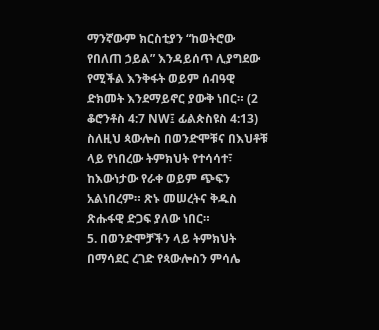ማንኛውም ክርስቲያን “ከወትሮው የበለጠ ኃይል” እንዳይሰጥ ሊያግደው የሚችል እንቅፋት ወይም ሰብዓዊ ድክመት እንደማይኖር ያውቅ ነበር። (2 ቆሮንቶስ 4:7 NW፤ ፊልጵስዩስ 4:13) ስለዚህ ጳውሎስ በወንድሞቹና በእህቶቹ ላይ የነበረው ትምክህት የተሳሳተ፣ ከእውነታው የራቀ ወይም ጭፍን አልነበረም። ጽኑ መሠረትና ቅዱስ ጽሑፋዊ ድጋፍ ያለው ነበር።
5. በወንድሞቻችን ላይ ትምክህት በማሳደር ረገድ የጳውሎስን ምሳሌ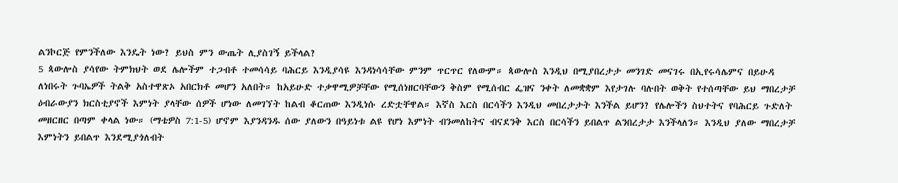ልንኮርጅ የምንችለው እንዴት ነው? ይህስ ምን ውጤት ሊያስገኝ ይችላል?
5 ጳውሎስ ያሳየው ትምክህት ወደ ሌሎችም ተጋብቶ ተመሳሳይ ባሕርይ እንዲያሳዩ እንዳነሳሳቸው ምንም ጥርጥር የለውም። ጳውሎስ እንዲህ በሚያበረታታ መንገድ መናገሩ በኢየሩሳሌምና በይሁዳ ለነበሩት ጉባኤዎች ትልቅ አስተዋጽኦ አበርክቶ መሆን አለበት። ከአይሁድ ተቃዋሚዎቻቸው የሚሰነዘርባቸውን ቅስም የሚሰብር ፌዝና ንቀት ለመቋቋም እየታገሉ ባሉበት ወቅት የተሰጣቸው ይህ ማበረታቻ ዕብራውያን ክርስቲያኖች እምነት ያላቸው ሰዎች ሆነው ለመገኘት ከልብ ቆርጠው እንዲነሱ ረድቷቸዋል። እኛስ እርስ በርሳችን እንዲህ መበረታታት እንችል ይሆን? የሌሎችን ስህተትና የባሕርይ ጉድለት መዘርዘር በጣም ቀላል ነው። (ማቴዎስ 7:1-5) ሆኖም እያንዳንዱ ሰው ያለውን በዓይነቱ ልዩ የሆነ እምነት ብንመለከትና ብናደንቅ እርስ በርሳችን ይበልጥ ልንበረታታ እንችላለን። እንዲህ ያለው ማበረታቻ እምነትን ይበልጥ እንደሚያጎለብት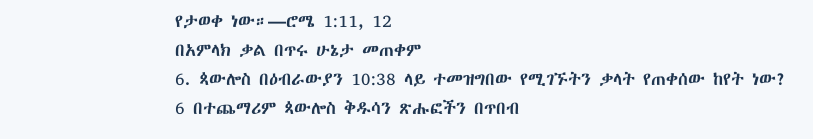የታወቀ ነው።—ሮሜ 1:11, 12
በአምላክ ቃል በጥሩ ሁኔታ መጠቀም
6. ጳውሎስ በዕብራውያን 10:38 ላይ ተመዝግበው የሚገኙትን ቃላት የጠቀሰው ከየት ነው?
6 በተጨማሪም ጳውሎስ ቅዱሳን ጽሑፎችን በጥበብ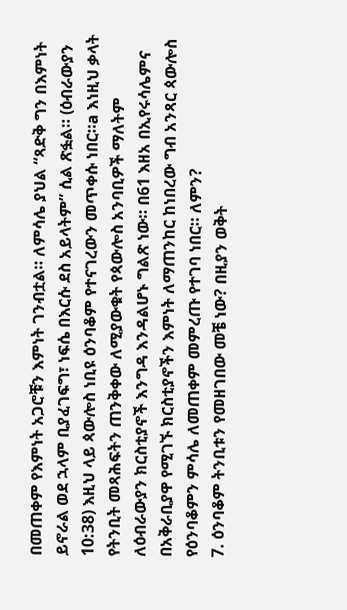በመጠቀም የእምነት አጋሮቹን እምነት ገንብቷል። ለምሳሌ ያህል “ጻድቅ ግን በእምነት ይኖራል ወደ ኋላም ቢያፈገፍግ፣ ነፍሴ በእርሱ ደስ አይላትም” ሲል ጽፏል። (ዕብራውያን 10:38) እዚህ ላይ ጳውሎስ ነቢዩ ዕንባቆም የተናገረውን መጥቀሱ ነበር።a እነዚህ ቃላት የትንቢት መጻሕፍትን ጠንቅቀው ለሚያውቁት የጳውሎስ አንባቢዎች ማለትም ለዕብራውያን ክርስቲያኖች እንግዳ እንዳልሆኑ ግልጽ ነው። በ61 እዘአ በኢየሩሳሌምና በአቅራቢያዋ የሚገኙ ክርስቲያኖችን እምነት ለማጠንከር ከነበረው ግብ አንጻር ጳውሎስ የዕንባቆምን ምሳሌ ለመጠቀም መምረጡ የተገባ ነበር። ለምን?
7. ዕንባቆም ትንቢቱን የመዘገበው መቼ ነው? በዚያን ወቅት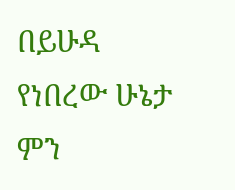በይሁዳ የነበረው ሁኔታ ምን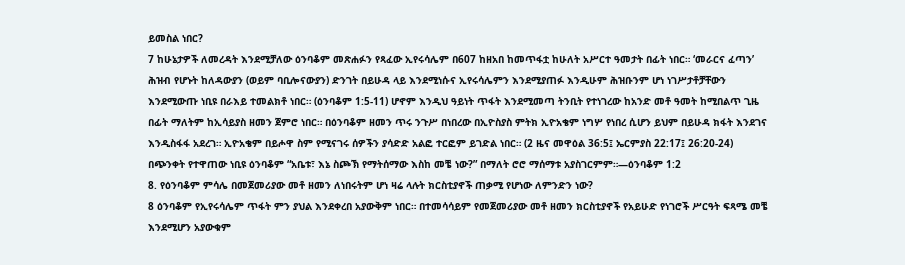ይመስል ነበር?
7 ከሁኔታዎች ለመረዳት እንደሚቻለው ዕንባቆም መጽሐፉን የጻፈው ኢየሩሳሌም በ607 ከዘአበ ከመጥፋቷ ከሁለት አሥርተ ዓመታት በፊት ነበር። ‘መራርና ፈጣን’ ሕዝብ የሆኑት ከለዳውያን (ወይም ባቢሎናውያን) ድንገት በይሁዳ ላይ እንደሚነሱና ኢየሩሳሌምን እንደሚያጠፉ እንዲሁም ሕዝቡንም ሆነ ነገሥታቶቻቸውን እንደሚውጡ ነቢዩ በራእይ ተመልክቶ ነበር። (ዕንባቆም 1:5-11) ሆኖም እንዲህ ዓይነት ጥፋት እንደሚመጣ ትንቢት የተነገረው ከአንድ መቶ ዓመት ከሚበልጥ ጊዜ በፊት ማለትም ከኢሳይያስ ዘመን ጀምሮ ነበር። በዕንባቆም ዘመን ጥሩ ንጉሥ በነበረው በኢዮስያስ ምትክ ኢዮአቄም ነግሦ የነበረ ሲሆን ይህም በይሁዳ ክፋት እንደገና እንዲስፋፋ አደረገ። ኢዮአቄም በይሖዋ ስም የሚናገሩ ሰዎችን ያሳድድ አልፎ ተርፎም ይገድል ነበር። (2 ዜና መዋዕል 36:5፤ ኤርምያስ 22:17፤ 26:20-24) በጭንቀት የተዋጠው ነቢዩ ዕንባቆም “አቤቱ፣ እኔ ስጮኽ የማትሰማው እስከ መቼ ነው?” በማለት ሮሮ ማሰማቱ አያስገርምም።—ዕንባቆም 1:2
8. የዕንባቆም ምሳሌ በመጀመሪያው መቶ ዘመን ለነበሩትም ሆነ ዛሬ ላሉት ክርስቲያኖች ጠቃሚ የሆነው ለምንድን ነው?
8 ዕንባቆም የኢየሩሳሌም ጥፋት ምን ያህል እንደቀረበ አያውቅም ነበር። በተመሳሳይም የመጀመሪያው መቶ ዘመን ክርስቲያኖች የአይሁድ የነገሮች ሥርዓት ፍጻሜ መቼ እንደሚሆን አያውቁም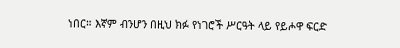ነበር። እኛም ብንሆን በዚህ ክፉ የነገሮች ሥርዓት ላይ የይሖዋ ፍርድ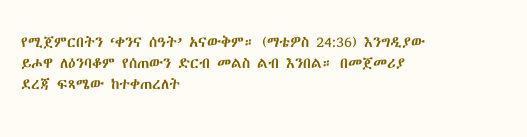የሚጀምርበትን ‘ቀንና ሰዓት’ አናውቅም። (ማቴዎስ 24:36) እንግዲያው ይሖዋ ለዕንባቆም የሰጠውን ድርብ መልስ ልብ እንበል። በመጀመሪያ ደረጃ ፍጻሜው ከተቀጠረለት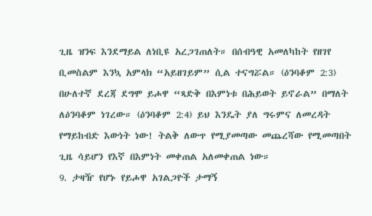ጊዜ ዝንፍ እንደማይል ለነቢዩ አረጋገጠለት። በሰብዓዊ አመለካከት የዘገየ ቢመስልም እንኳ አምላክ “አይዘገይም” ሲል ተናግሯል። (ዕንባቆም 2:3) በሁለተኛ ደረጃ ደግሞ ይሖዋ “ጻድቅ በእምነቱ በሕይወት ይኖራል” በማለት ለዕንባቆም ነገረው። (ዕንባቆም 2:4) ይህ እንዴት ያለ ግሩምና ለመረዳት የማይከብድ እውነት ነው! ትልቅ ለውጥ የሚያመጣው መጨረሻው የሚመጣበት ጊዜ ሳይሆን የእኛ በእምነት መቀጠል አለመቀጠል ነው።
9. ታዛዥ የሆኑ የይሖዋ አገልጋዮች ታማኝ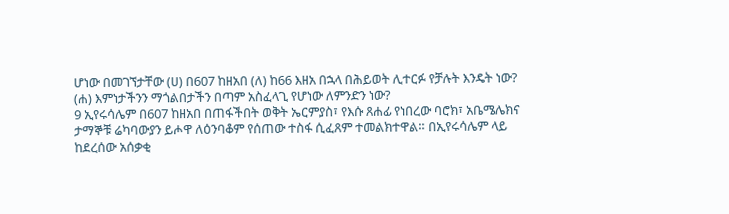ሆነው በመገኘታቸው (ሀ) በ607 ከዘአበ (ለ) ከ66 እዘአ በኋላ በሕይወት ሊተርፉ የቻሉት እንዴት ነው? (ሐ) እምነታችንን ማጎልበታችን በጣም አስፈላጊ የሆነው ለምንድን ነው?
9 ኢየሩሳሌም በ607 ከዘአበ በጠፋችበት ወቅት ኤርምያስ፣ የእሱ ጸሐፊ የነበረው ባሮክ፣ አቤሜሌክና ታማኞቹ ሬካባውያን ይሖዋ ለዕንባቆም የሰጠው ተስፋ ሲፈጸም ተመልክተዋል። በኢየሩሳሌም ላይ ከደረሰው አሰቃቂ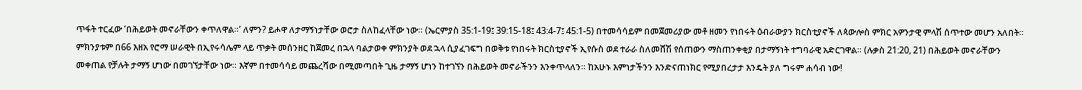ጥፋት ተርፈው ‘በሕይወት መኖራቸውን ቀጥለዋል።’ ለምን? ይሖዋ ለታማኝነታቸው ወሮታ ስለከፈላቸው ነው። (ኤርምያስ 35:1-19፤ 39:15-18፤ 43:4-7፤ 45:1-5) በተመሳሳይም በመጀመሪያው መቶ ዘመን የነበሩት ዕብራውያን ክርስቲያኖች ለጳውሎስ ምክር አዎንታዊ ምላሽ ሰጥተው መሆን አለበት። ምክንያቱም በ66 እዘአ የሮማ ሠራዊት በኢየሩሳሌም ላይ ጥቃት መሰንዘር ከጀመረ በኋላ ባልታወቀ ምክንያት ወደ ኋላ ሲያፈገፍግ በወቅቱ የነበሩት ክርስቲያኖች ኢየሱስ ወደ ተራራ ስለመሸሽ የሰጠውን ማስጠንቀቂያ በታማኝነት ተግባራዊ አድርገዋል። (ሉቃስ 21:20, 21) በሕይወት መኖራቸውን መቀጠል የቻሉት ታማኝ ሆነው በመገኘታቸው ነው። እኛም በተመሳሳይ መጨረሻው በሚመጣበት ጊዜ ታማኝ ሆነን ከተገኘን በሕይወት መኖራችንን እንቀጥላለን። ከአሁኑ እምነታችንን እንድናጠነክር የሚያበረታታ እንዴት ያለ ግሩም ሐሳብ ነው!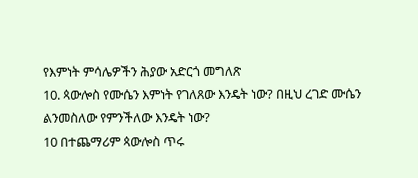የእምነት ምሳሌዎችን ሕያው አድርጎ መግለጽ
10. ጳውሎስ የሙሴን እምነት የገለጸው እንዴት ነው? በዚህ ረገድ ሙሴን ልንመስለው የምንችለው እንዴት ነው?
10 በተጨማሪም ጳውሎስ ጥሩ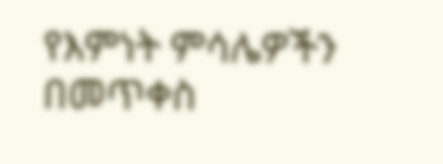የእምነት ምሳሌዎችን በመጥቀስ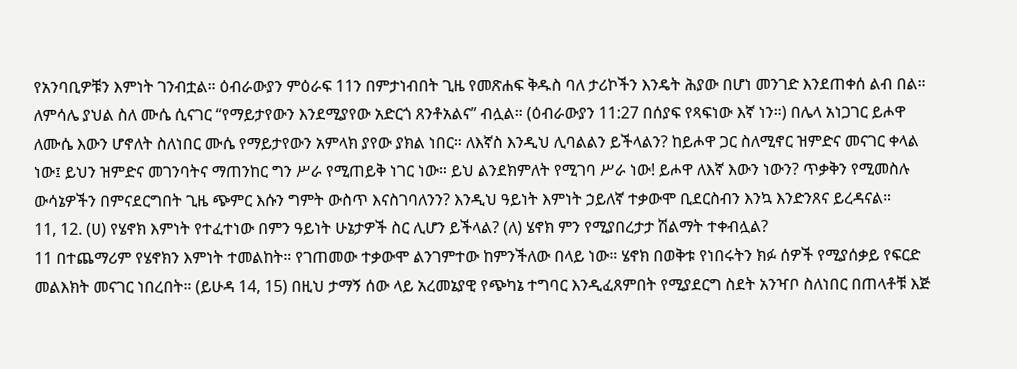የአንባቢዎቹን እምነት ገንብቷል። ዕብራውያን ምዕራፍ 11ን በምታነብበት ጊዜ የመጽሐፍ ቅዱስ ባለ ታሪኮችን እንዴት ሕያው በሆነ መንገድ እንደጠቀሰ ልብ በል። ለምሳሌ ያህል ስለ ሙሴ ሲናገር “የማይታየውን እንደሚያየው አድርጎ ጸንቶአልና” ብሏል። (ዕብራውያን 11:27 በሰያፍ የጻፍነው እኛ ነን።) በሌላ አነጋገር ይሖዋ ለሙሴ እውን ሆኖለት ስለነበር ሙሴ የማይታየውን አምላክ ያየው ያክል ነበር። ለእኛስ እንዲህ ሊባልልን ይችላልን? ከይሖዋ ጋር ስለሚኖር ዝምድና መናገር ቀላል ነው፤ ይህን ዝምድና መገንባትና ማጠንከር ግን ሥራ የሚጠይቅ ነገር ነው። ይህ ልንደክምለት የሚገባ ሥራ ነው! ይሖዋ ለእኛ እውን ነውን? ጥቃቅን የሚመስሉ ውሳኔዎችን በምናደርግበት ጊዜ ጭምር እሱን ግምት ውስጥ እናስገባለንን? እንዲህ ዓይነት እምነት ኃይለኛ ተቃውሞ ቢደርስብን እንኳ እንድንጸና ይረዳናል።
11, 12. (ሀ) የሄኖክ እምነት የተፈተነው በምን ዓይነት ሁኔታዎች ስር ሊሆን ይችላል? (ለ) ሄኖክ ምን የሚያበረታታ ሽልማት ተቀብሏል?
11 በተጨማሪም የሄኖክን እምነት ተመልከት። የገጠመው ተቃውሞ ልንገምተው ከምንችለው በላይ ነው። ሄኖክ በወቅቱ የነበሩትን ክፉ ሰዎች የሚያሰቃይ የፍርድ መልእክት መናገር ነበረበት። (ይሁዳ 14, 15) በዚህ ታማኝ ሰው ላይ አረመኔያዊ የጭካኔ ተግባር እንዲፈጸምበት የሚያደርግ ስደት አንዣቦ ስለነበር በጠላቶቹ እጅ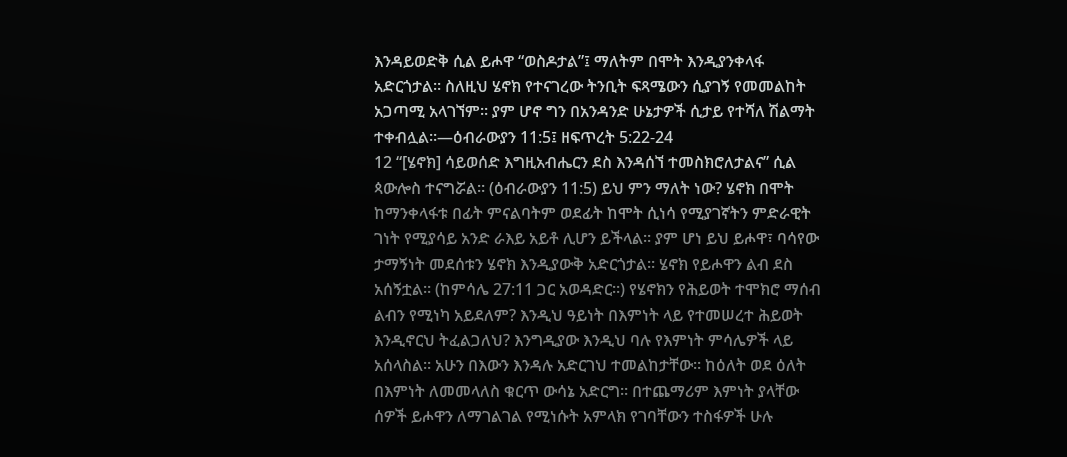እንዳይወድቅ ሲል ይሖዋ “ወስዶታል”፤ ማለትም በሞት እንዲያንቀላፋ አድርጎታል። ስለዚህ ሄኖክ የተናገረው ትንቢት ፍጻሜውን ሲያገኝ የመመልከት አጋጣሚ አላገኘም። ያም ሆኖ ግን በአንዳንድ ሁኔታዎች ሲታይ የተሻለ ሽልማት ተቀብሏል።—ዕብራውያን 11:5፤ ዘፍጥረት 5:22-24
12 “[ሄኖክ] ሳይወሰድ እግዚአብሔርን ደስ እንዳሰኘ ተመስክሮለታልና” ሲል ጳውሎስ ተናግሯል። (ዕብራውያን 11:5) ይህ ምን ማለት ነው? ሄኖክ በሞት ከማንቀላፋቱ በፊት ምናልባትም ወደፊት ከሞት ሲነሳ የሚያገኛትን ምድራዊት ገነት የሚያሳይ አንድ ራእይ አይቶ ሊሆን ይችላል። ያም ሆነ ይህ ይሖዋ፣ ባሳየው ታማኝነት መደሰቱን ሄኖክ እንዲያውቅ አድርጎታል። ሄኖክ የይሖዋን ልብ ደስ አሰኝቷል። (ከምሳሌ 27:11 ጋር አወዳድር።) የሄኖክን የሕይወት ተሞክሮ ማሰብ ልብን የሚነካ አይደለም? እንዲህ ዓይነት በእምነት ላይ የተመሠረተ ሕይወት እንዲኖርህ ትፈልጋለህ? እንግዲያው እንዲህ ባሉ የእምነት ምሳሌዎች ላይ አሰላስል። አሁን በእውን እንዳሉ አድርገህ ተመልከታቸው። ከዕለት ወደ ዕለት በእምነት ለመመላለስ ቁርጥ ውሳኔ አድርግ። በተጨማሪም እምነት ያላቸው ሰዎች ይሖዋን ለማገልገል የሚነሱት አምላክ የገባቸውን ተስፋዎች ሁሉ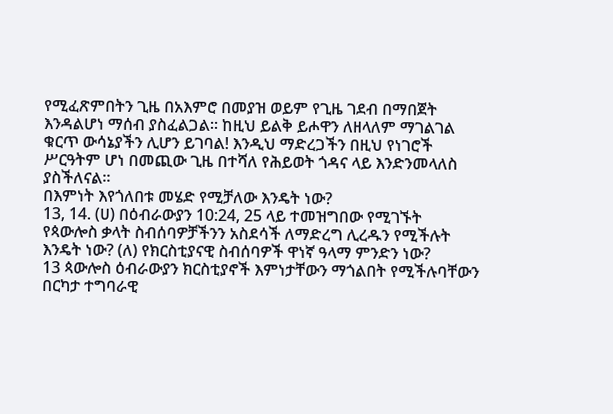የሚፈጽምበትን ጊዜ በአእምሮ በመያዝ ወይም የጊዜ ገደብ በማበጀት እንዳልሆነ ማሰብ ያስፈልጋል። ከዚህ ይልቅ ይሖዋን ለዘላለም ማገልገል ቁርጥ ውሳኔያችን ሊሆን ይገባል! እንዲህ ማድረጋችን በዚህ የነገሮች ሥርዓትም ሆነ በመጪው ጊዜ በተሻለ የሕይወት ጎዳና ላይ እንድንመላለስ ያስችለናል።
በእምነት እየጎለበቱ መሄድ የሚቻለው እንዴት ነው?
13, 14. (ሀ) በዕብራውያን 10:24, 25 ላይ ተመዝግበው የሚገኙት የጳውሎስ ቃላት ስብሰባዎቻችንን አስደሳች ለማድረግ ሊረዱን የሚችሉት እንዴት ነው? (ለ) የክርስቲያናዊ ስብሰባዎች ዋነኛ ዓላማ ምንድን ነው?
13 ጳውሎስ ዕብራውያን ክርስቲያኖች እምነታቸውን ማጎልበት የሚችሉባቸውን በርካታ ተግባራዊ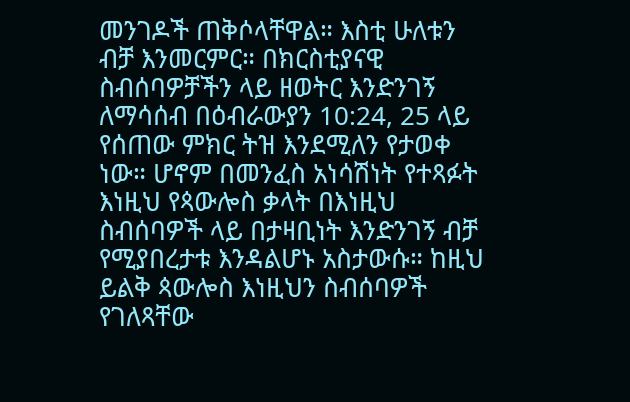መንገዶች ጠቅሶላቸዋል። እስቲ ሁለቱን ብቻ እንመርምር። በክርስቲያናዊ ስብሰባዎቻችን ላይ ዘወትር እንድንገኝ ለማሳሰብ በዕብራውያን 10:24, 25 ላይ የሰጠው ምክር ትዝ እንደሚለን የታወቀ ነው። ሆኖም በመንፈስ አነሳሽነት የተጻፉት እነዚህ የጳውሎስ ቃላት በእነዚህ ስብሰባዎች ላይ በታዛቢነት እንድንገኝ ብቻ የሚያበረታቱ እንዳልሆኑ አስታውሱ። ከዚህ ይልቅ ጳውሎስ እነዚህን ስብሰባዎች የገለጻቸው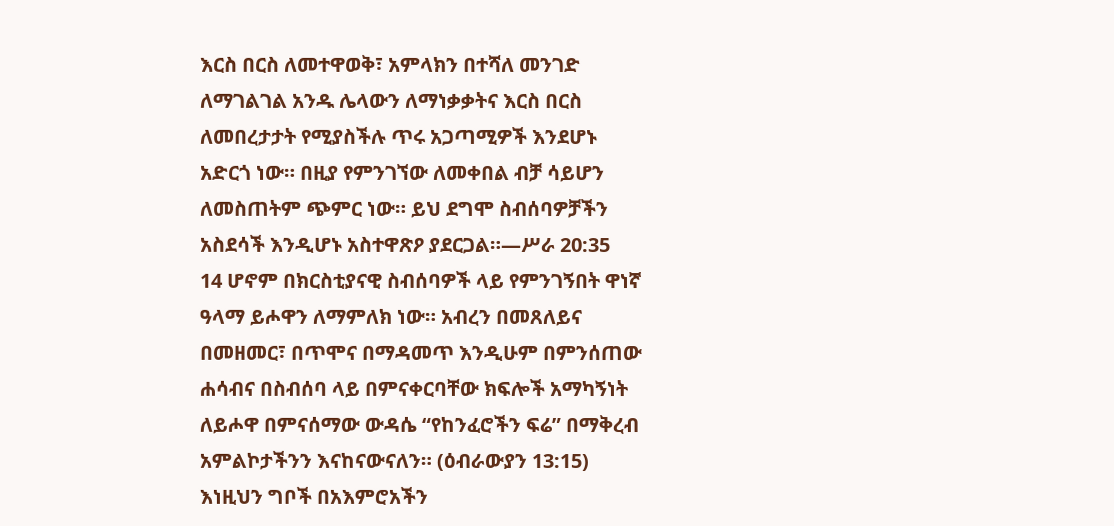እርስ በርስ ለመተዋወቅ፣ አምላክን በተሻለ መንገድ ለማገልገል አንዱ ሌላውን ለማነቃቃትና እርስ በርስ ለመበረታታት የሚያስችሉ ጥሩ አጋጣሚዎች እንደሆኑ አድርጎ ነው። በዚያ የምንገኘው ለመቀበል ብቻ ሳይሆን ለመስጠትም ጭምር ነው። ይህ ደግሞ ስብሰባዎቻችን አስደሳች እንዲሆኑ አስተዋጽዖ ያደርጋል።—ሥራ 20:35
14 ሆኖም በክርስቲያናዊ ስብሰባዎች ላይ የምንገኝበት ዋነኛ ዓላማ ይሖዋን ለማምለክ ነው። አብረን በመጸለይና በመዘመር፣ በጥሞና በማዳመጥ እንዲሁም በምንሰጠው ሐሳብና በስብሰባ ላይ በምናቀርባቸው ክፍሎች አማካኝነት ለይሖዋ በምናሰማው ውዳሴ “የከንፈሮችን ፍሬ” በማቅረብ አምልኮታችንን እናከናውናለን። (ዕብራውያን 13:15) እነዚህን ግቦች በአእምሮአችን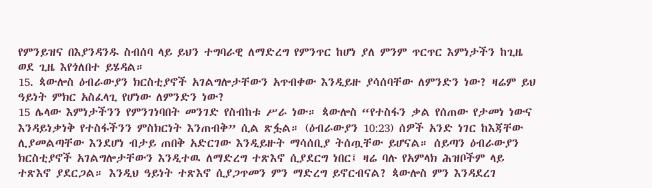የምንይዝና በእያንዳንዱ ስብሰባ ላይ ይህን ተግባራዊ ለማድረግ የምንጥር ከሆነ ያለ ምንም ጥርጥር እምነታችን ከጊዜ ወደ ጊዜ እየጎለበተ ይሄዳል።
15. ጳውሎስ ዕብራውያን ክርስቲያኖች አገልግሎታቸውን አጥብቀው እንዲይዙ ያሳሰባቸው ለምንድን ነው? ዛሬም ይህ ዓይነት ምክር አስፈላጊ የሆነው ለምንድን ነው?
15 ሌላው እምነታችንን የምንገነባበት መንገድ የስብከቱ ሥራ ነው። ጳውሎስ “የተስፋን ቃል የሰጠው የታመነ ነውና እንዳይነቃነቅ የተስፋችንን ምስክርነት እንጠብቅ” ሲል ጽፏል። (ዕብራውያን 10:23) ሰዎች አንድ ነገር ከእጃቸው ሊያመልጣቸው እንደሆነ ብታይ ጠበቅ አድርገው እንዲይዙት ማሳሰቢያ ትሰጧቸው ይሆናል። ሰይጣን ዕብራውያን ክርስቲያኖች አገልግሎታቸውን እንዲተዉ ለማድረግ ተጽእኖ ሲያደርግ ነበር፤ ዛሬ ባሉ የአምላክ ሕዝቦችም ላይ ተጽእኖ ያደርጋል። እንዲህ ዓይነት ተጽእኖ ሲያጋጥመን ምን ማድረግ ይኖርብናል? ጳውሎስ ምን እንዳደረገ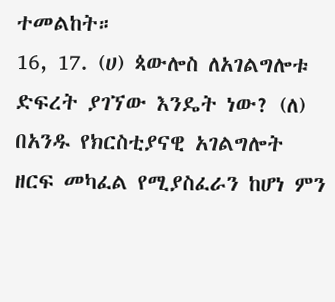ተመልከት።
16, 17. (ሀ) ጳውሎስ ለአገልግሎቱ ድፍረት ያገኘው እንዴት ነው? (ለ) በአንዱ የክርስቲያናዊ አገልግሎት ዘርፍ መካፈል የሚያስፈራን ከሆነ ምን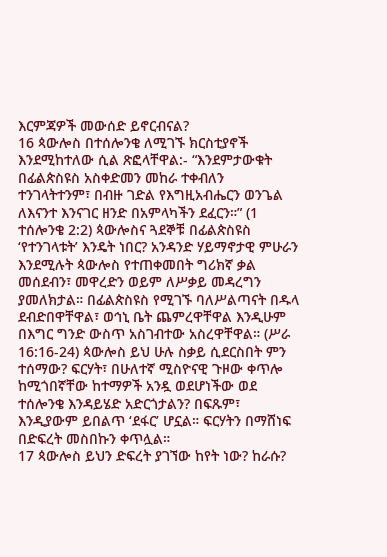እርምጃዎች መውሰድ ይኖርብናል?
16 ጳውሎስ በተሰሎንቄ ለሚገኙ ክርስቲያኖች እንደሚከተለው ሲል ጽፎላቸዋል:- “እንደምታውቁት በፊልጵስዩስ አስቀድመን መከራ ተቀብለን ተንገላትተንም፣ በብዙ ገድል የእግዚአብሔርን ወንጌል ለእናንተ እንናገር ዘንድ በአምላካችን ደፈርን።” (1 ተሰሎንቄ 2:2) ጳውሎስና ጓደኞቹ በፊልጵስዩስ ‘የተንገላቱት’ እንዴት ነበር? አንዳንድ ሃይማኖታዊ ምሁራን እንደሚሉት ጳውሎስ የተጠቀመበት ግሪክኛ ቃል መሰደብን፣ መዋረድን ወይም ለሥቃይ መዳረግን ያመለክታል። በፊልጵስዩስ የሚገኙ ባለሥልጣናት በዱላ ደብድበዋቸዋል፣ ወኅኒ ቤት ጨምረዋቸዋል እንዲሁም በእግር ግንድ ውስጥ አስገብተው አስረዋቸዋል። (ሥራ 16:16-24) ጳውሎስ ይህ ሁሉ ስቃይ ሲደርስበት ምን ተሰማው? ፍርሃት፣ በሁለተኛ ሚስዮናዊ ጉዞው ቀጥሎ ከሚጎበኛቸው ከተማዎች አንዷ ወደሆነችው ወደ ተሰሎንቄ እንዳይሄድ አድርጎታልን? በፍጹም፣ እንዲያውም ይበልጥ ‘ደፋር’ ሆኗል። ፍርሃትን በማሸነፍ በድፍረት መስበኩን ቀጥሏል።
17 ጳውሎስ ይህን ድፍረት ያገኘው ከየት ነው? ከራሱ?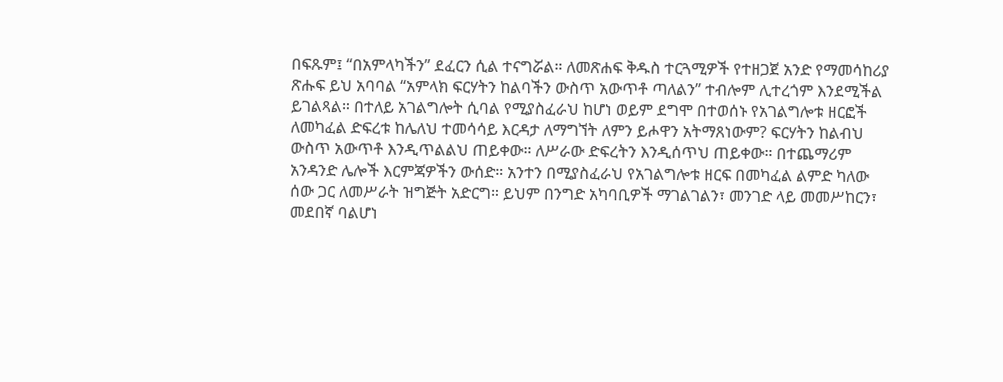በፍጹም፤ “በአምላካችን” ደፈርን ሲል ተናግሯል። ለመጽሐፍ ቅዱስ ተርጓሚዎች የተዘጋጀ አንድ የማመሳከሪያ ጽሑፍ ይህ አባባል “አምላክ ፍርሃትን ከልባችን ውስጥ አውጥቶ ጣለልን” ተብሎም ሊተረጎም እንደሚችል ይገልጻል። በተለይ አገልግሎት ሲባል የሚያስፈራህ ከሆነ ወይም ደግሞ በተወሰኑ የአገልግሎቱ ዘርፎች ለመካፈል ድፍረቱ ከሌለህ ተመሳሳይ እርዳታ ለማግኘት ለምን ይሖዋን አትማጸነውም? ፍርሃትን ከልብህ ውስጥ አውጥቶ እንዲጥልልህ ጠይቀው። ለሥራው ድፍረትን እንዲሰጥህ ጠይቀው። በተጨማሪም አንዳንድ ሌሎች እርምጃዎችን ውሰድ። አንተን በሚያስፈራህ የአገልግሎቱ ዘርፍ በመካፈል ልምድ ካለው ሰው ጋር ለመሥራት ዝግጅት አድርግ። ይህም በንግድ አካባቢዎች ማገልገልን፣ መንገድ ላይ መመሥከርን፣ መደበኛ ባልሆነ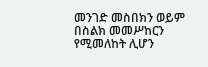መንገድ መስበክን ወይም በስልክ መመሥከርን የሚመለከት ሊሆን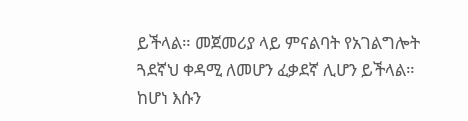ይችላል። መጀመሪያ ላይ ምናልባት የአገልግሎት ጓደኛህ ቀዳሚ ለመሆን ፈቃደኛ ሊሆን ይችላል። ከሆነ እሱን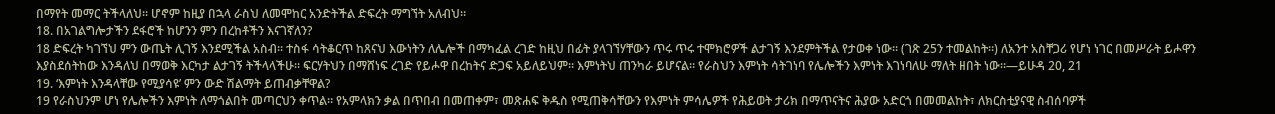በማየት መማር ትችላለህ። ሆኖም ከዚያ በኋላ ራስህ ለመሞከር አንድትችል ድፍረት ማግኘት አለብህ።
18. በአገልግሎታችን ደፋሮች ከሆንን ምን በረከቶችን እናገኛለን?
18 ድፍረት ካገኘህ ምን ውጤት ሊገኝ እንደሚችል አስብ። ተስፋ ሳትቆርጥ ከጸናህ እውነትን ለሌሎች በማካፈል ረገድ ከዚህ በፊት ያላገኘሃቸውን ጥሩ ጥሩ ተሞክሮዎች ልታገኝ እንደምትችል የታወቀ ነው። (ገጽ 25ን ተመልከት።) ለአንተ አስቸጋሪ የሆነ ነገር በመሥራት ይሖዋን እያስደሰትከው እንዳለህ በማወቅ እርካታ ልታገኝ ትችላላችሁ። ፍርሃትህን በማሸነፍ ረገድ የይሖዋ በረከትና ድጋፍ አይለይህም። እምነትህ ጠንካራ ይሆናል። የራስህን እምነት ሳትገነባ የሌሎችን እምነት እገነባለሁ ማለት ዘበት ነው።—ይሁዳ 20, 21
19. ‘እምነት እንዳላቸው የሚያሳዩ’ ምን ውድ ሽልማት ይጠብቃቸዋል?
19 የራስህንም ሆነ የሌሎችን እምነት ለማጎልበት መጣርህን ቀጥል። የአምላክን ቃል በጥበብ በመጠቀም፣ መጽሐፍ ቅዱስ የሚጠቅሳቸውን የእምነት ምሳሌዎች የሕይወት ታሪክ በማጥናትና ሕያው አድርጎ በመመልከት፣ ለክርስቲያናዊ ስብሰባዎች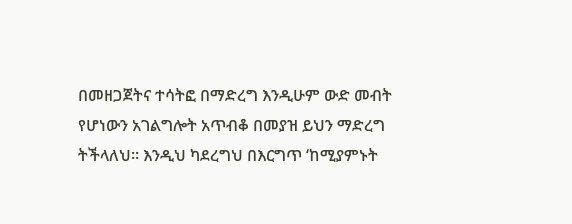በመዘጋጀትና ተሳትፎ በማድረግ እንዲሁም ውድ መብት የሆነውን አገልግሎት አጥብቆ በመያዝ ይህን ማድረግ ትችላለህ። እንዲህ ካደረግህ በእርግጥ ‘ከሚያምኑት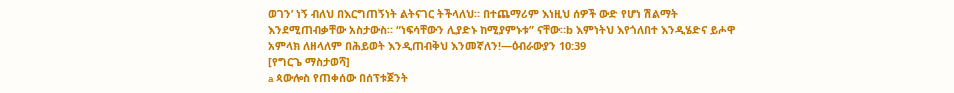ወገን’ ነኝ ብለህ በእርግጠኝነት ልትናገር ትችላለህ። በተጨማሪም እነዚህ ሰዎች ውድ የሆነ ሽልማት እንደሚጠብቃቸው አስታውስ። “ነፍሳቸውን ሊያድኑ ከሚያምኑቱ” ናቸው።b እምነትህ እየጎለበተ እንዲሄድና ይሖዋ አምላክ ለዘላለም በሕይወት እንዲጠብቅህ እንመኛለን!—ዕብራውያን 10:39
[የግርጌ ማስታወሻ]
a ጳውሎስ የጠቀሰው በሰፕቱጀንት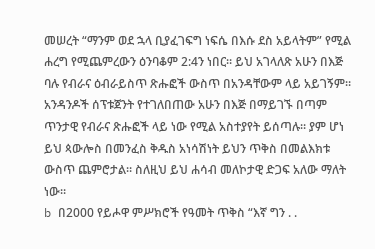መሠረት “ማንም ወደ ኋላ ቢያፈገፍግ ነፍሴ በእሱ ደስ አይላትም” የሚል ሐረግ የሚጨምረውን ዕንባቆም 2:4ን ነበር። ይህ አገላለጽ አሁን በእጅ ባሉ የብራና ዕብራይስጥ ጽሑፎች ውስጥ በአንዳቸውም ላይ አይገኝም። አንዳንዶች ሰፕቱጀንት የተገለበጠው አሁን በእጅ በማይገኙ በጣም ጥንታዊ የብራና ጽሑፎች ላይ ነው የሚል አስተያየት ይሰጣሉ። ያም ሆነ ይህ ጳውሎስ በመንፈስ ቅዱስ አነሳሽነት ይህን ጥቅስ በመልእክቱ ውስጥ ጨምሮታል። ስለዚህ ይህ ሐሳብ መለኮታዊ ድጋፍ አለው ማለት ነው።
b በ2000 የይሖዋ ምሥክሮች የዓመት ጥቅስ “እኛ ግን . .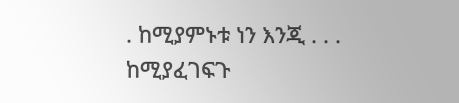. ከሚያምኑቱ ነን እንጂ . . . ከሚያፈገፍጉ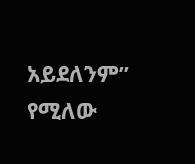አይደለንም” የሚለው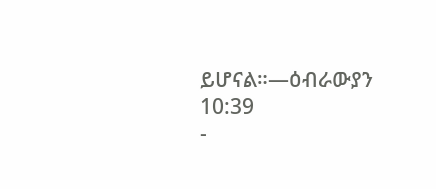ይሆናል።—ዕብራውያን 10:39
-